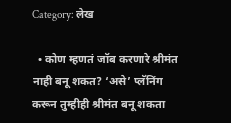Category: लेख

  • कोण म्हणतं जॉब करणारे श्रीमंत नाही बनू शकत? ‘असे’ प्लॅनिंग करून तुम्हीही श्रीमंत बनू शकता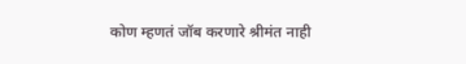कोण म्हणतं जॉब करणारे श्रीमंत नाही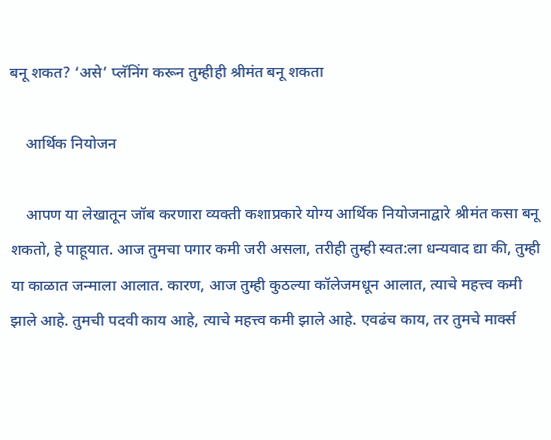बनू शकत? ‘असे’ प्लॅनिंग करून तुम्हीही श्रीमंत बनू शकता

    आर्थिक नियोजन

    आपण या लेखातून जॉब करणारा व्यक्ती कशाप्रकारे योग्य आर्थिक नियोजनाद्वारे श्रीमंत कसा बनू शकतो, हे पाहूयात. आज तुमचा पगार कमी जरी असला, तरीही तुम्ही स्वत:ला धन्यवाद द्या की, तुम्ही या काळात जन्माला आलात. कारण, आज तुम्ही कुठल्या कॉलेजमधून आलात, त्याचे महत्त्व कमी झाले आहे. तुमची पदवी काय आहे, त्याचे महत्त्व कमी झाले आहे. एवढंच काय, तर तुमचे मार्क्स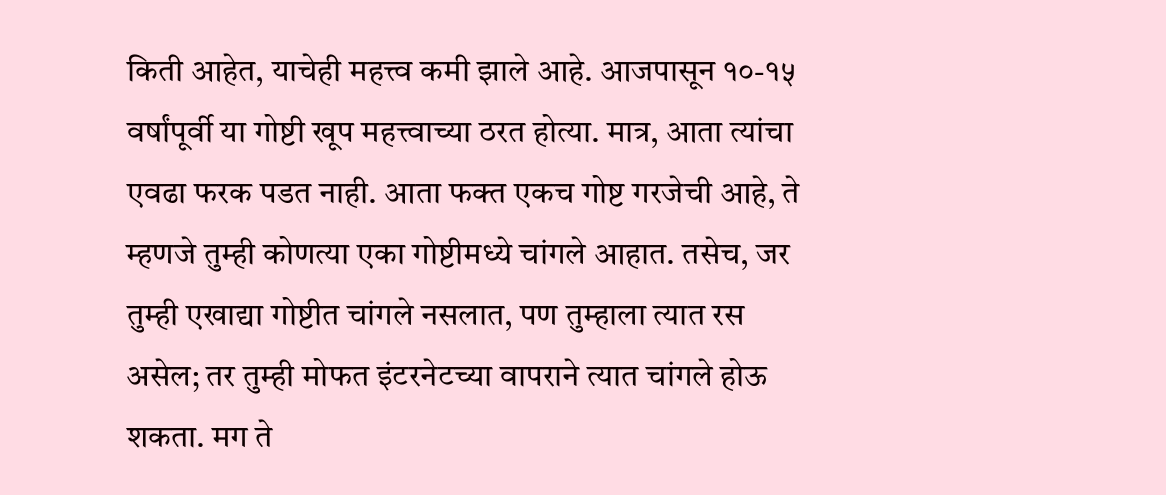किती आहेत, याचेही महत्त्व कमी झाले आहे. आजपासून १०-१५ वर्षांपूर्वी या गोष्टी खूप महत्त्वाच्या ठरत होत्या. मात्र, आता त्यांचा एवढा फरक पडत नाही. आता फक्त एकच गोष्ट गरजेची आहे, ते म्हणजे तुम्ही कोणत्या एका गोष्टीमध्ये चांगले आहात. तसेच, जर तुम्ही एखाद्या गोष्टीत चांगले नसलात, पण तुम्हाला त्यात रस असेल; तर तुम्ही मोफत इंटरनेटच्या वापराने त्यात चांगले होऊ शकता. मग ते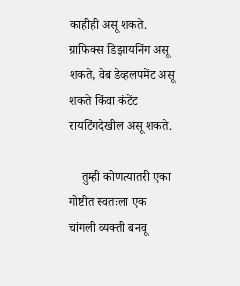काहीही असू शकते. ग्राफिक्स डिझायनिंग असू शकते, वेब डेव्हलपमेंट असू शकते किंवा कंटेंट रायटिंगदेखील असू शकते.

    तुम्ही कोणत्यातरी एका गोष्टीत स्वतःला एक चांगली व्यक्ती बनवू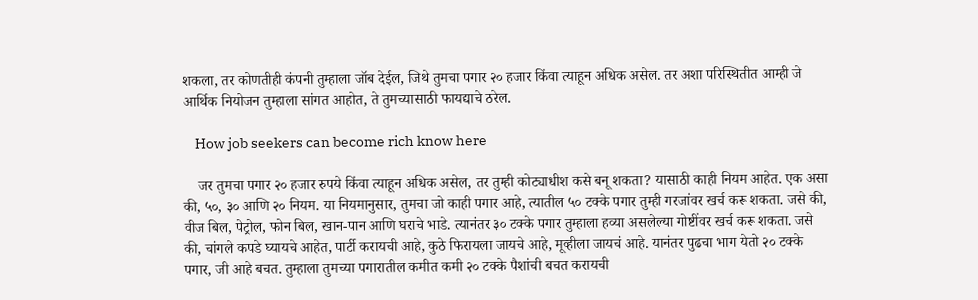शकला, तर कोणतीही कंपनी तुम्हाला जॉब देईल, जिथे तुमचा पगार २० हजार किंवा त्याहून अधिक असेल. तर अशा परिस्थितीत आम्ही जे आर्थिक नियोजन तुम्हाला सांगत आहोत, ते तुमच्यासाठी फायद्याचे ठरेल.

    How job seekers can become rich know here

    जर तुमचा पगार २० हजार रुपये किंवा त्याहून अधिक असेल, तर तुम्ही कोट्याधीश कसे बनू शकता? यासाठी काही नियम आहेत. एक असा की, ५०, ३० आणि २० नियम. या नियमानुसार, तुमचा जो काही पगार आहे, त्यातील ५० टक्के पगार तुम्ही गरजांवर खर्च करू शकता. जसे की, वीज बिल, पेट्रोल, फोन बिल, खान-पान आणि घराचे भाडे. त्यानंतर ३० टक्के पगार तुम्हाला हव्या असलेल्या गोष्टींवर खर्च करू शकता. जसे की, चांगले कपडे घ्यायचे आहेत, पार्टी करायची आहे, कुठे फिरायला जायचे आहे, मूव्हीला जायचं आहे. यानंतर पुढचा भाग येतो २० टक्के पगार, जी आहे बचत. तुम्हाला तुमच्या पगारातील कमीत कमी २० टक्के पैशांची बचत करायची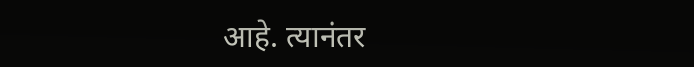आहे. त्यानंतर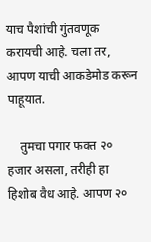याच पैशांची गुंतवणूक करायची आहे. चला तर, आपण याची आकडेमोड करून पाहूयात.

    तुमचा पगार फक्त २० हजार असला, तरीही हा हिशोब वैध आहे. आपण २०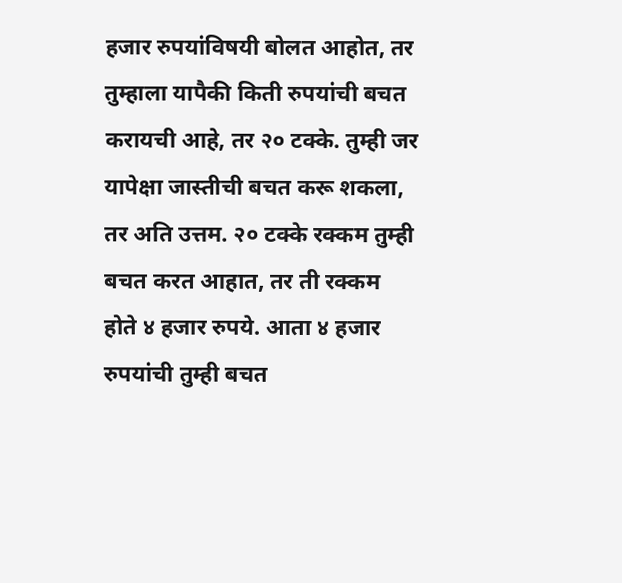हजार रुपयांविषयी बोलत आहोत, तर तुम्हाला यापैकी किती रुपयांची बचत करायची आहे, तर २० टक्के. तुम्ही जर यापेक्षा जास्तीची बचत करू शकला, तर अति उत्तम. २० टक्के रक्कम तुम्ही बचत करत आहात, तर ती रक्कम होते ४ हजार रुपये. आता ४ हजार रुपयांची तुम्ही बचत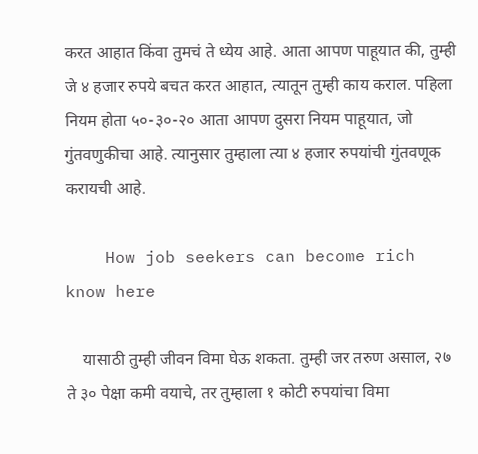करत आहात किंवा तुमचं ते ध्येय आहे. आता आपण पाहूयात की, तुम्ही जे ४ हजार रुपये बचत करत आहात, त्यातून तुम्ही काय कराल. पहिला नियम होता ५०-३०-२० आता आपण दुसरा नियम पाहूयात, जो गुंतवणुकीचा आहे. त्यानुसार तुम्हाला त्या ४ हजार रुपयांची गुंतवणूक करायची आहे.

    How job seekers can become rich know here

    यासाठी तुम्ही जीवन विमा घेऊ शकता. तुम्ही जर तरुण असाल, २७ ते ३० पेक्षा कमी वयाचे, तर तुम्हाला १ कोटी रुपयांचा विमा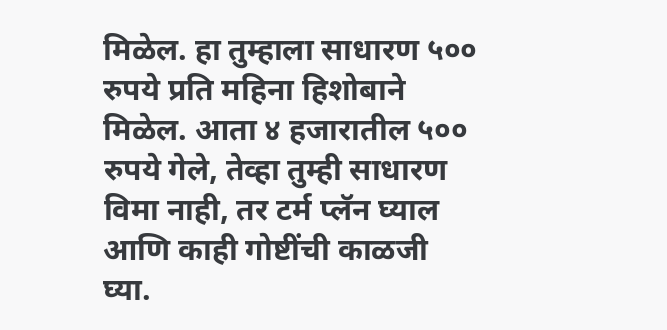मिळेल. हा तुम्हाला साधारण ५०० रुपये प्रति महिना हिशोबाने मिळेल. आता ४ हजारातील ५०० रुपये गेले, तेव्हा तुम्ही साधारण विमा नाही, तर टर्म प्लॅन घ्याल आणि काही गोष्टींची काळजी घ्या.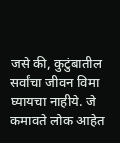जसे की, कुटुंबातील सर्वांचा जीवन विमा घ्यायचा नाहीये. जे कमावते लोक आहेत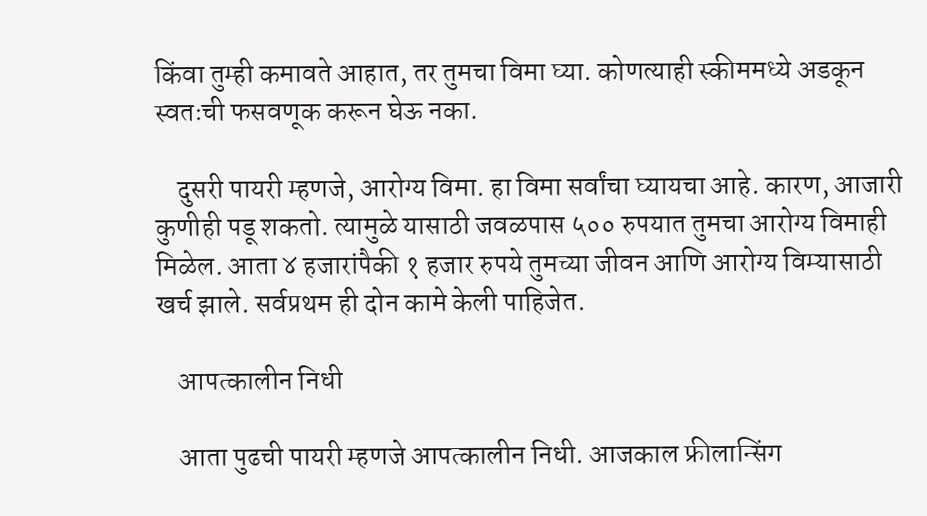किंवा तुम्ही कमावते आहात, तर तुमचा विमा घ्या. कोणत्याही स्कीममध्ये अडकून स्वतःची फसवणूक करून घेऊ नका.

    दुसरी पायरी म्हणजे, आरोग्य विमा. हा विमा सर्वांचा घ्यायचा आहे. कारण, आजारी कुणीही पडू शकतो. त्यामुळे यासाठी जवळपास ५०० रुपयात तुमचा आरोग्य विमाही मिळेल. आता ४ हजारांपैकी १ हजार रुपये तुमच्या जीवन आणि आरोग्य विम्यासाठी खर्च झाले. सर्वप्रथम ही दोन कामे केली पाहिजेत.

    आपत्कालीन निधी

    आता पुढची पायरी म्हणजे आपत्कालीन निधी. आजकाल फ्रीलान्सिंग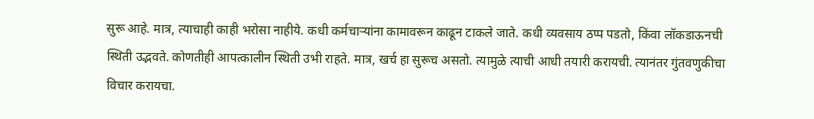सुरू आहे. मात्र, त्याचाही काही भरोसा नाहीये. कधी कर्मचाऱ्यांना कामावरून काढून टाकले जाते. कधी व्यवसाय ठप्प पडतो, किंवा लॉकडाऊनची स्थिती उद्भवते. कोणतीही आपत्कालीन स्थिती उभी राहते. मात्र, खर्च हा सुरूच असतो. त्यामुळे त्याची आधी तयारी करायची. त्यानंतर गुंतवणुकीचा विचार करायचा.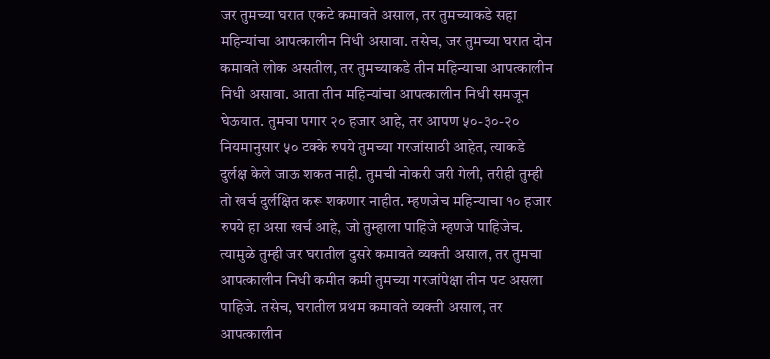जर तुमच्या घरात एकटे कमावते असाल, तर तुमच्याकडे सहा महिन्यांचा आपत्कालीन निधी असावा. तसेच, जर तुमच्या घरात दोन कमावते लोक असतील, तर तुमच्याकडे तीन महिन्याचा आपत्कालीन निधी असावा. आता तीन महिन्यांचा आपत्कालीन निधी समजून घेऊयात. तुमचा पगार २० हजार आहे, तर आपण ५०-३०-२० नियमानुसार ५० टक्के रुपये तुमच्या गरजांसाठी आहेत, त्याकडे दुर्लक्ष केले जाऊ शकत नाही. तुमची नोकरी जरी गेली, तरीही तुम्ही तो खर्च दुर्लक्षित करू शकणार नाहीत. म्हणजेच महिन्याचा १० हजार रुपये हा असा खर्च आहे, जो तुम्हाला पाहिजे म्हणजे पाहिजेच. त्यामुळे तुम्ही जर घरातील दुसरे कमावते व्यक्ती असाल, तर तुमचा आपत्कालीन निधी कमीत कमी तुमच्या गरजांपेक्षा तीन पट असला पाहिजे. तसेच, घरातील प्रथम कमावते व्यक्ती असाल, तर आपत्कालीन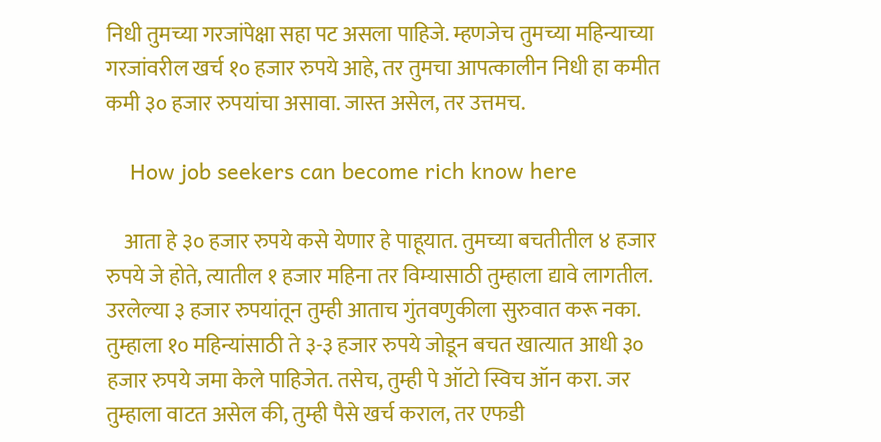निधी तुमच्या गरजांपेक्षा सहा पट असला पाहिजे. म्हणजेच तुमच्या महिन्याच्या गरजांवरील खर्च १० हजार रुपये आहे, तर तुमचा आपत्कालीन निधी हा कमीत कमी ३० हजार रुपयांचा असावा. जास्त असेल, तर उत्तमच.

    How job seekers can become rich know here

    आता हे ३० हजार रुपये कसे येणार हे पाहूयात. तुमच्या बचतीतील ४ हजार रुपये जे होते, त्यातील १ हजार महिना तर विम्यासाठी तुम्हाला द्यावे लागतील. उरलेल्या ३ हजार रुपयांतून तुम्ही आताच गुंतवणुकीला सुरुवात करू नका. तुम्हाला १० महिन्यांसाठी ते ३-३ हजार रुपये जोडून बचत खात्यात आधी ३० हजार रुपये जमा केले पाहिजेत. तसेच, तुम्ही पे ऑटो स्विच ऑन करा. जर तुम्हाला वाटत असेल की, तुम्ही पैसे खर्च कराल, तर एफडी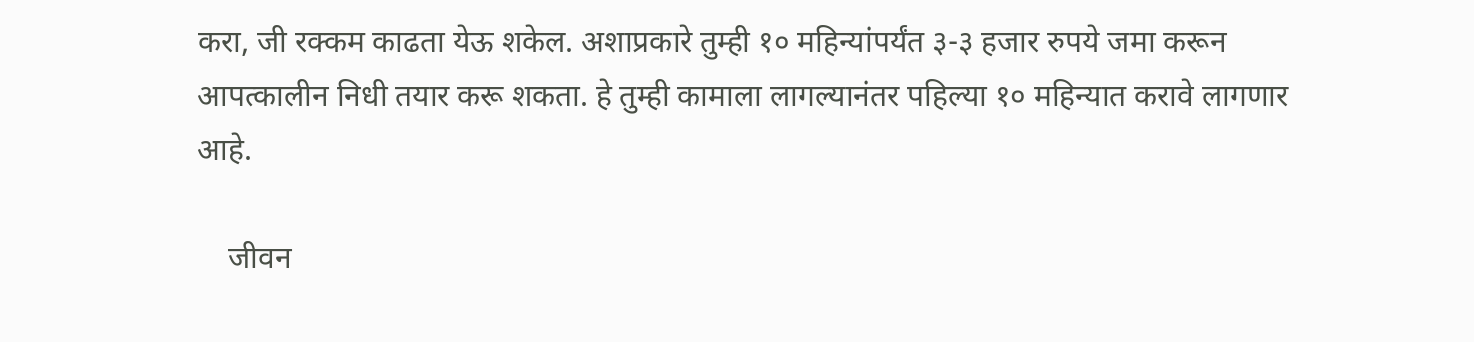करा, जी रक्कम काढता येऊ शकेल. अशाप्रकारे तुम्ही १० महिन्यांपर्यंत ३-३ हजार रुपये जमा करून आपत्कालीन निधी तयार करू शकता. हे तुम्ही कामाला लागल्यानंतर पहिल्या १० महिन्यात करावे लागणार आहे.

    जीवन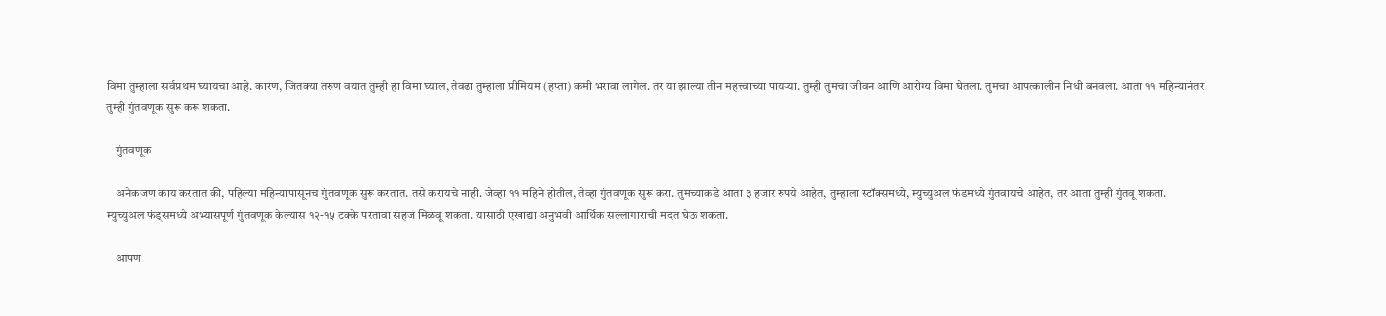विमा तुम्हाला सर्वप्रथम घ्यायचा आहे. कारण, जितक्या तरुण वयात तुम्ही हा विमा घ्याल, तेवढा तुम्हाला प्रीमियम (हप्ता) कमी भरावा लागेल. तर या झाल्या तीन महत्त्वाच्या पायऱ्या. तुम्ही तुमचा जीवन आणि आरोग्य विमा घेतला. तुमचा आपत्कालीन निधी बनवला. आता ११ महिन्यानंतर तुम्ही गुंतवणूक सुरू करू शकता.

    गुंतवणूक

    अनेकजण काय करतात की, पहिल्या महिन्यापासूनच गुंतवणूक सुरू करतात. तसे करायचे नाही. जेव्हा ११ महिने होतील, तेव्हा गुंतवणूक सुरू करा. तुमच्याकडे आता ३ हजार रुपये आहेत, तुम्हाला स्टॉक्समध्ये, म्युच्युअल फंडमध्ये गुंतवायचे आहेत, तर आता तुम्ही गुंतवू शकता. म्युच्युअल फंड्समध्ये अभ्यासपूर्ण गुंतवणूक केल्यास १२-१५ टक्के परतावा सहज मिळवू शकता. यासाठी एखाद्या अनुभवी आर्थिक सल्लागाराची मदत घेऊ शकता.

    आपण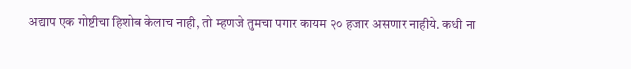अद्याप एक गोष्टीचा हिशोब केलाच नाही, तो म्हणजे तुमचा पगार कायम २० हजार असणार नाहीये. कधी ना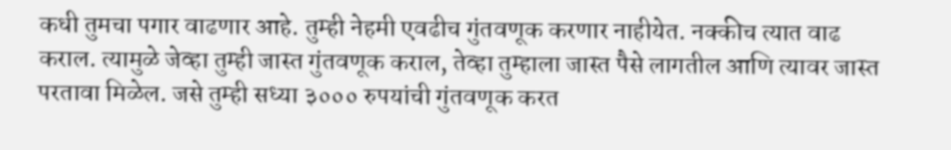कधी तुमचा पगार वाढणार आहे. तुम्ही नेहमी एवढीच गुंतवणूक करणार नाहीयेत. नक्कीच त्यात वाढ कराल. त्यामुळे जेव्हा तुम्ही जास्त गुंतवणूक कराल, तेव्हा तुम्हाला जास्त पैसे लागतील आणि त्यावर जास्त परतावा मिळेल. जसे तुम्ही सध्या ३००० रुपयांची गुंतवणूक करत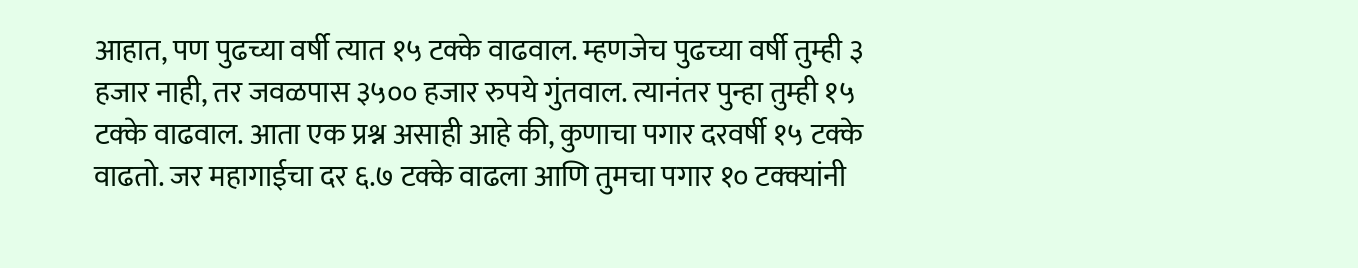आहात, पण पुढच्या वर्षी त्यात १५ टक्के वाढवाल. म्हणजेच पुढच्या वर्षी तुम्ही ३ हजार नाही, तर जवळपास ३५०० हजार रुपये गुंतवाल. त्यानंतर पुन्हा तुम्ही १५ टक्के वाढवाल. आता एक प्रश्न असाही आहे की, कुणाचा पगार दरवर्षी १५ टक्के वाढतो. जर महागाईचा दर ६.७ टक्के वाढला आणि तुमचा पगार १० टक्क्यांनी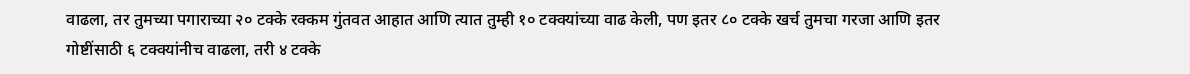वाढला, तर तुमच्या पगाराच्या २० टक्के रक्कम गुंतवत आहात आणि त्यात तुम्ही १० टक्क्यांच्या वाढ केली, पण इतर ८० टक्के खर्च तुमचा गरजा आणि इतर गोष्टींसाठी ६ टक्क्यांनीच वाढला, तरी ४ टक्के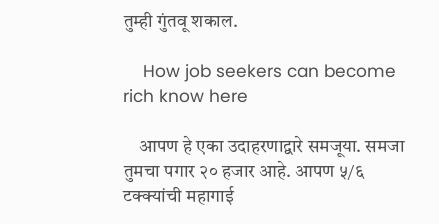तुम्ही गुंतवू शकाल.

    How job seekers can become rich know here

    आपण हे एका उदाहरणाद्वारे समजूया. समजा तुमचा पगार २० हजार आहे. आपण ५/६ टक्क्यांची महागाई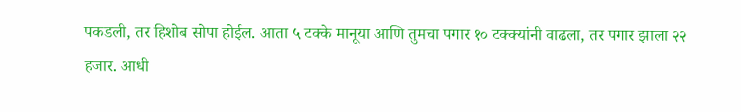पकडली, तर हिशोब सोपा होईल. आता ५ टक्के मानूया आणि तुमचा पगार १० टक्क्यांनी वाढला, तर पगार झाला २२ हजार. आधी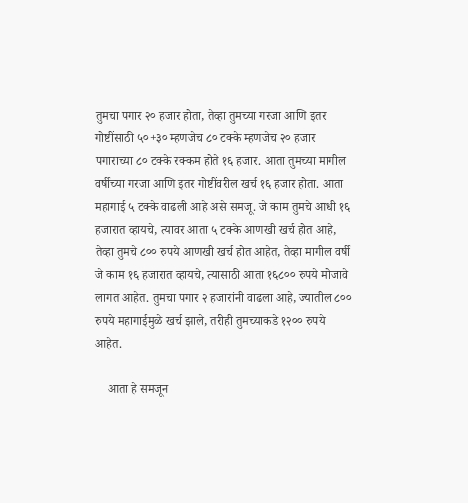तुमचा पगार २० हजार होता, तेव्हा तुमच्या गरजा आणि इतर गोष्टींसाठी ५०+३० म्हणजेच ८० टक्के म्हणजेच २० हजार पगाराच्या ८० टक्के रक्कम होते १६ हजार. आता तुमच्या मागील वर्षीच्या गरजा आणि इतर गोष्टींवरील खर्च १६ हजार होता. आता महागाई ५ टक्के वाढली आहे असे समजू. जे काम तुमचे आधी १६ हजारात व्हायचे, त्यावर आता ५ टक्के आणखी खर्च होत आहे, तेव्हा तुमचे ८०० रुपये आणखी खर्च होत आहेत, तेव्हा मागील वर्षी जे काम १६ हजारात व्हायचे, त्यासाठी आता १६८०० रुपये मोजावे लागत आहेत. तुमचा पगार २ हजारांनी वाढला आहे, ज्यातील ८०० रुपये महागाईमुळे खर्च झाले, तरीही तुमच्याकडे १२०० रुपये आहेत.

    आता हे समजून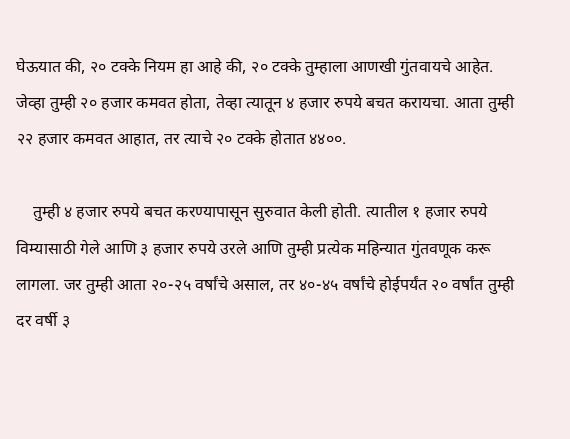घेऊयात की, २० टक्के नियम हा आहे की, २० टक्के तुम्हाला आणखी गुंतवायचे आहेत. जेव्हा तुम्ही २० हजार कमवत होता, तेव्हा त्यातून ४ हजार रुपये बचत करायचा. आता तुम्ही २२ हजार कमवत आहात, तर त्याचे २० टक्के होतात ४४००.

    तुम्ही ४ हजार रुपये बचत करण्यापासून सुरुवात केली होती. त्यातील १ हजार रुपये विम्यासाठी गेले आणि ३ हजार रुपये उरले आणि तुम्ही प्रत्येक महिन्यात गुंतवणूक करू लागला. जर तुम्ही आता २०-२५ वर्षांचे असाल, तर ४०-४५ वर्षांचे होईपर्यंत २० वर्षांत तुम्ही दर वर्षी ३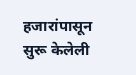हजारांपासून सुरू केलेली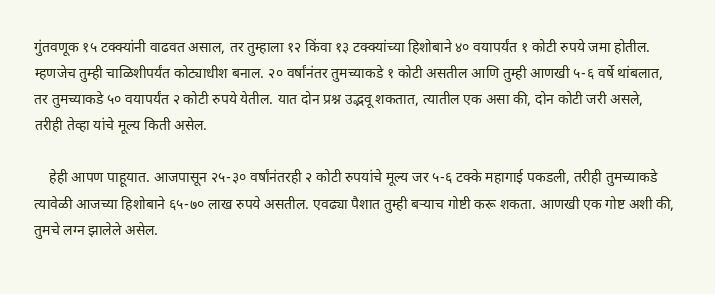गुंतवणूक १५ टक्क्यांनी वाढवत असाल, तर तुम्हाला १२ किंवा १३ टक्क्यांच्या हिशोबाने ४० वयापर्यंत १ कोटी रुपये जमा होतील. म्हणजेच तुम्ही चाळिशीपर्यंत कोट्याधीश बनाल. २० वर्षांनंतर तुमच्याकडे १ कोटी असतील आणि तुम्ही आणखी ५-६ वर्षे थांबलात, तर तुमच्याकडे ५० वयापर्यंत २ कोटी रुपये येतील. यात दोन प्रश्न उद्भवू शकतात, त्यातील एक असा की, दोन कोटी जरी असले, तरीही तेव्हा यांचे मूल्य किती असेल.

    हेही आपण पाहूयात. आजपासून २५-३० वर्षांनंतरही २ कोटी रुपयांचे मूल्य जर ५-६ टक्के महागाई पकडली, तरीही तुमच्याकडे त्यावेळी आजच्या हिशोबाने ६५-७० लाख रुपये असतील. एवढ्या पैशात तुम्ही बऱ्याच गोष्टी करू शकता. आणखी एक गोष्ट अशी की, तुमचे लग्न झालेले असेल.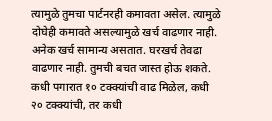त्यामुळे तुमचा पार्टनरही कमावता असेल. त्यामुळे दोघेही कमावते असल्यामुळे खर्च वाढणार नाही. अनेक खर्च सामान्य असतात. घरखर्च तेवढा वाढणार नाही. तुमची बचत जास्त होऊ शकते. कधी पगारात १० टक्क्यांची वाढ मिळेल, कधी २० टक्क्यांची, तर कधी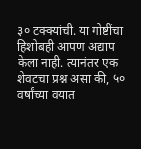३० टक्क्यांची. या गोष्टींचा हिशोबही आपण अद्याप केला नाही. त्यानंतर एक शेवटचा प्रश्न असा की, ५० वर्षांच्या वयात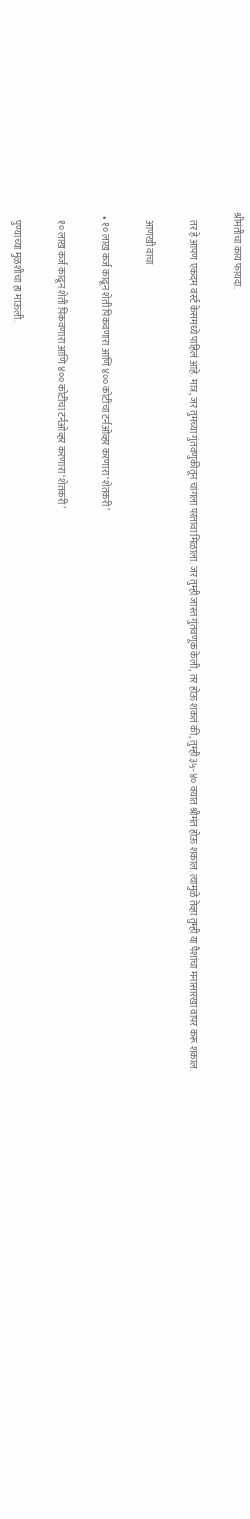श्रीमंतीचा काय फायदा.

    तर हे आपण एकदम वर्स्ट केसमध्ये पाहिलं आहे. मात्र, जर तुमच्या गुंतवणुकीतून चांगला परतावा मिळाला. जर तुम्ही जास्त गुंतवणूक केली, तर होऊ शकतं की, तुम्ही ३५-४० वयात श्रीमंत होऊ शकाल. त्यामुळे तेव्हा तुम्ही या पैशांचा मनासारखा वापर करू शकाल.

    आणखी वाचा

  • १० लाख कर्ज काढून शेती पिकवणारा आणि ४०० कोटींचा टर्नओव्हर करणारा ‘शेतकरी’

    १० लाख कर्ज काढून शेती पिकवणारा आणि ४०० कोटींचा टर्नओव्हर करणारा ‘शेतकरी’

    पुण्याच्या मुळशीचा हा माऊली.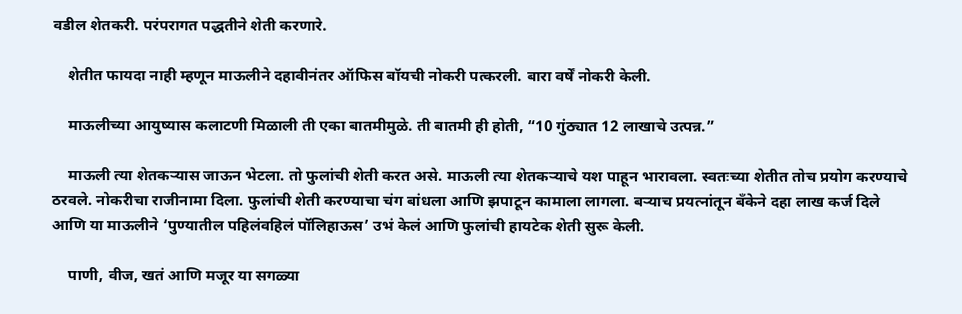वडील शेतकरी. परंपरागत पद्धतीने शेती करणारे.

    शेतीत फायदा नाही म्हणून माऊलीने दहावीनंतर ऑफिस बॉयची नोकरी पत्करली. बारा वर्षें नोकरी केली.

    माऊलीच्या आयुष्यास कलाटणी मिळाली ती एका बातमीमुळे. ती बातमी ही होती, “10 गुंठ्यात 12 लाखाचे उत्पन्न.”

    माऊली त्या शेतकऱ्यास जाऊन भेटला. तो फुलांची शेती करत असे. माऊली त्या शेतकऱ्याचे यश पाहून भारावला. स्वतःच्या शेतीत तोच प्रयोग करण्याचे ठरवले. नोकरीचा राजीनामा दिला. फुलांची शेती करण्याचा चंग बांधला आणि झपाटून कामाला लागला. बऱ्याच प्रयत्नांतून बँकेने दहा लाख कर्ज दिले आणि या माऊलीने ‘पुण्यातील पहिलंवहिलं पॉलिहाऊस’ उभं केलं आणि फुलांची हायटेक शेती सुरू केली.

    पाणी, वीज, खतं आणि मजूर या सगळ्या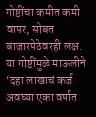गोष्टींचा कमीत कमी वापर, सोबत बाजारपेठेवरही लक्ष. या गोष्टींमुळे माऊलीने ‘दहा लाखाचं कर्ज अवघ्या एका वर्षात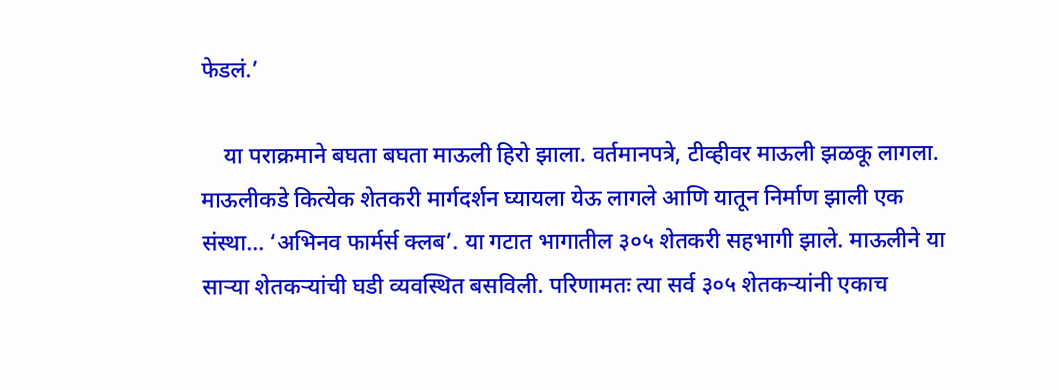फेडलं.’

    या पराक्रमाने बघता बघता माऊली हिरो झाला. वर्तमानपत्रे, टीव्हीवर माऊली झळकू लागला. माऊलीकडे कित्येक शेतकरी मार्गदर्शन घ्यायला येऊ लागले आणि यातून निर्माण झाली एक संस्था… ‘अभिनव फार्मर्स क्लब’. या गटात भागातील ३०५ शेतकरी सहभागी झाले. माऊलीने या साऱ्या शेतकऱ्यांची घडी व्यवस्थित बसविली. परिणामतः त्या सर्व ३०५ शेतकऱ्यांनी एकाच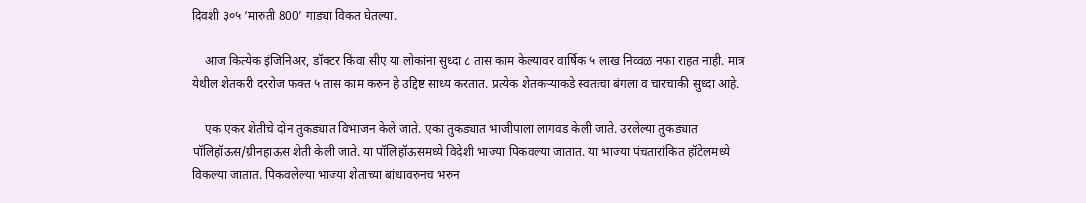दिवशी ३०५ ‘मारुती 800’ गाड्या विकत घेतल्या.

    आज कित्येक इंजिनिअर, डॉक्टर किंवा सीए या लोकांना सुध्दा ८ तास काम केल्यावर वार्षिक ५ लाख निव्वळ नफा राहत नाही. मात्र येथील शेतकरी दररोज फक्त ५ तास काम करुन हे उद्दिष्ट साध्य करतात. प्रत्येक शेतकऱ्याकडे स्वतःचा बंगला व चारचाकी सुध्दा आहे.

    एक एकर शेतीचे दोन तुकड्यात विभाजन केले जाते. एका तुकड्यात भाजीपाला लागवड केली जाते. उरलेल्या तुकड्यात पॉलिहॉऊस/ग्रीनहाऊस शेती केली जाते. या पॉलिहॉऊसमध्ये विदेशी भाज्या पिकवल्या जातात. या भाज्या पंचतारांकित हॉटेलमध्ये विकल्या जातात. पिकवलेल्या भाज्या शेताच्या बांधावरुनच भरुन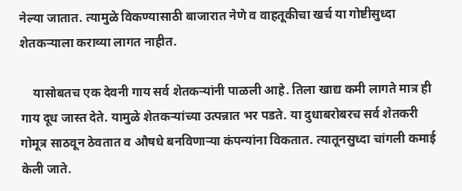नेल्या जातात. त्यामुळे विकण्यासाठी बाजारात नेणे व वाहतूकीचा खर्च या गोष्टीसुध्दा शेतकऱ्याला कराव्या लागत नाहीत.

    यासोबतच एक देवनी गाय सर्व शेतकऱ्यांनी पाळली आहे. तिला खाद्य कमी लागते मात्र ही गाय दूध जास्त देते. यामुळे शेतकऱ्यांच्या उत्पन्नात भर पडते. या दुधाबरोबरच सर्व शेतकरी गोमूत्र साठवून ठेवतात व औषधे बनविणाऱ्या कंपन्यांना विकतात. त्यातूनसुध्दा चांगली कमाई केली जाते.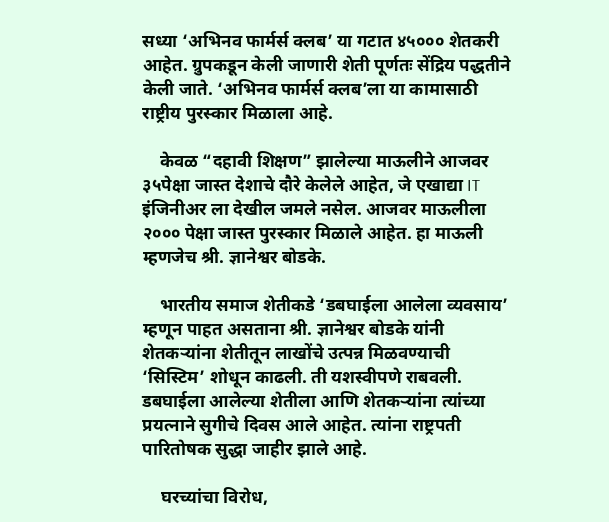सध्या ‘अभिनव फार्मर्स क्लब’ या गटात ४५००० शेतकरी आहेत. ग्रुपकडून केली जाणारी शेती पूर्णतः सेंद्रिय पद्धतीने केली जाते. ‘अभिनव फार्मर्स क्लब’ला या कामासाठी राष्ट्रीय पुरस्कार मिळाला आहे.

    केवळ “दहावी शिक्षण” झालेल्या माऊलीने आजवर ३५पेक्षा जास्त देशाचे दौरे केलेले आहेत, जे एखाद्या IT इंजिनीअर ला देखील जमले नसेल. आजवर माऊलीला २००० पेक्षा जास्त पुरस्कार मिळाले आहेत. हा माऊली म्हणजेच श्री. ज्ञानेश्वर बोडके.

    भारतीय समाज शेतीकडे ‘डबघाईला आलेला व्यवसाय’ म्हणून पाहत असताना श्री. ज्ञानेश्वर बोडके यांनी शेतकऱ्यांना शेतीतून लाखोंचे उत्पन्न मिळवण्याची ‘सिस्टिम’ शोधून काढली. ती यशस्वीपणे राबवली. डबघाईला आलेल्या शेतीला आणि शेतकऱ्यांना त्यांच्या प्रयत्नाने सुगीचे दिवस आले आहेत. त्यांना राष्ट्रपती पारितोषक सुद्धा जाहीर झाले आहे.

    घरच्यांचा विरोध,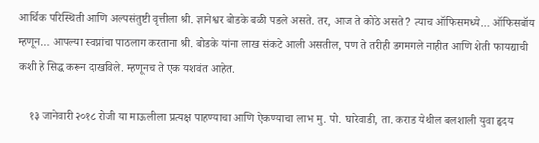आर्थिक परिस्थिती आणि अल्पसंतुष्टी वृत्तीला श्री. ज्ञानेश्वर बोडके बळी पडले असते. तर, आज ते कोठे असते? त्याच ऑफिसमध्ये… ऑफिसबॉय म्हणून… आपल्या स्वप्नांचा पाठलाग करताना श्री. बोडके यांना लाख संकटे आली असतील, पण ते तरीही डगमगले नाहीत आणि शेती फायद्याची कशी हे सिद्ध करून दाखविले. म्हणूनच ते एक यशवंत आहेत.

    १३ जानेवारी २०१८ रोजी या माऊलीला प्रत्यक्ष पाहण्याचा आणि ऐकण्याचा लाभ मु. पो. घारेवाडी, ता. कराड येथील बलशाली युवा हृदय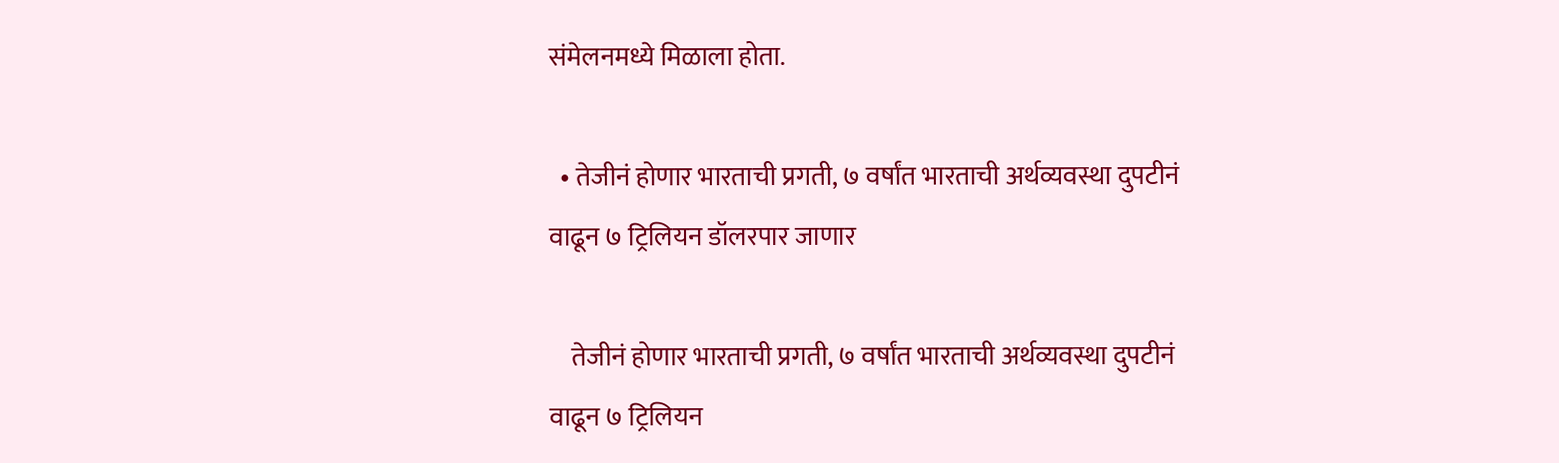संमेलनमध्ये मिळाला होता.

  • तेजीनं होणार भारताची प्रगती, ७ वर्षांत भारताची अर्थव्यवस्था दुपटीनं वाढून ७ ट्रिलियन डॉलरपार जाणार

    तेजीनं होणार भारताची प्रगती, ७ वर्षांत भारताची अर्थव्यवस्था दुपटीनं वाढून ७ ट्रिलियन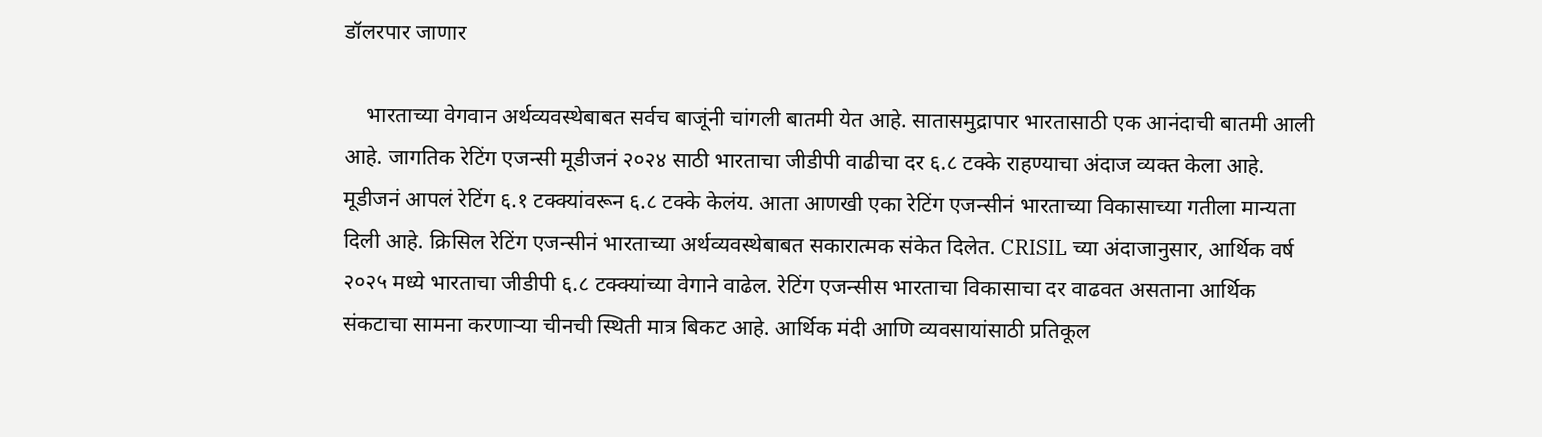डॉलरपार जाणार

    भारताच्या वेगवान अर्थव्यवस्थेबाबत सर्वच बाजूंनी चांगली बातमी येत आहे. सातासमुद्रापार भारतासाठी एक आनंदाची बातमी आली आहे. जागतिक रेटिंग एजन्सी मूडीजनं २०२४ साठी भारताचा जीडीपी वाढीचा दर ६.८ टक्के राहण्याचा अंदाज व्यक्त केला आहे. मूडीजनं आपलं रेटिंग ६.१ टक्क्यांवरून ६.८ टक्के केलंय. आता आणखी एका रेटिंग एजन्सीनं भारताच्या विकासाच्या गतीला मान्यता दिली आहे. क्रिसिल रेटिंग एजन्सीनं भारताच्या अर्थव्यवस्थेबाबत सकारात्मक संकेत दिलेत. CRISIL च्या अंदाजानुसार, आर्थिक वर्ष २०२५ मध्ये भारताचा जीडीपी ६.८ टक्क्यांच्या वेगाने वाढेल. रेटिंग एजन्सीस भारताचा विकासाचा दर वाढवत असताना आर्थिक संकटाचा सामना करणाऱ्या चीनची स्थिती मात्र बिकट आहे. आर्थिक मंदी आणि व्यवसायांसाठी प्रतिकूल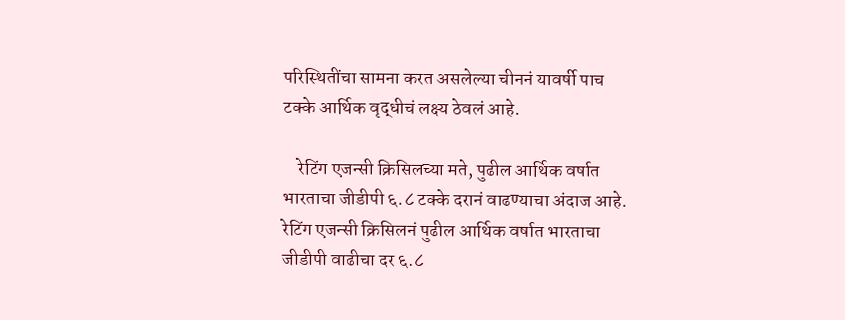परिस्थितींचा सामना करत असलेल्या चीननं यावर्षी पाच टक्के आर्थिक वृद्धीचं लक्ष्य ठेवलं आहे.

    रेटिंग एजन्सी क्रिसिलच्या मते, पुढील आर्थिक वर्षात भारताचा जीडीपी ६.८ टक्के दरानं वाढण्याचा अंदाज आहे. रेटिंग एजन्सी क्रिसिलनं पुढील आर्थिक वर्षात भारताचा जीडीपी वाढीचा दर ६.८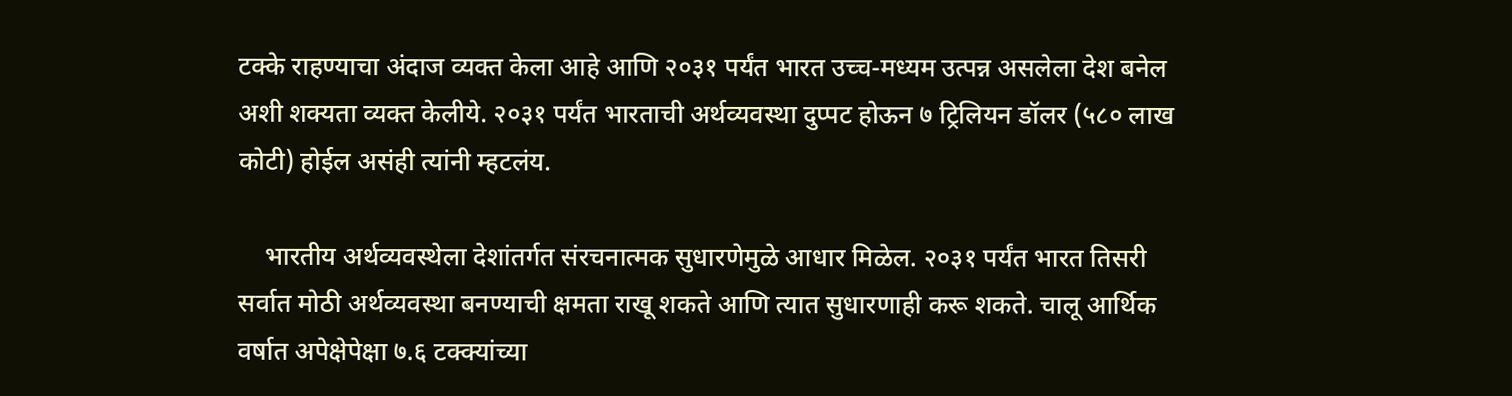टक्के राहण्याचा अंदाज व्यक्त केला आहे आणि २०३१ पर्यंत भारत उच्च-मध्यम उत्पन्न असलेला देश बनेल अशी शक्यता व्यक्त केलीये. २०३१ पर्यंत भारताची अर्थव्यवस्था दुप्पट होऊन ७ ट्रिलियन डॉलर (५८० लाख कोटी) होईल असंही त्यांनी म्हटलंय.

    भारतीय अर्थव्यवस्थेला देशांतर्गत संरचनात्मक सुधारणेमुळे आधार मिळेल. २०३१ पर्यंत भारत तिसरी सर्वात मोठी अर्थव्यवस्था बनण्याची क्षमता राखू शकते आणि त्यात सुधारणाही करू शकते. चालू आर्थिक वर्षात अपेक्षेपेक्षा ७.६ टक्क्यांच्या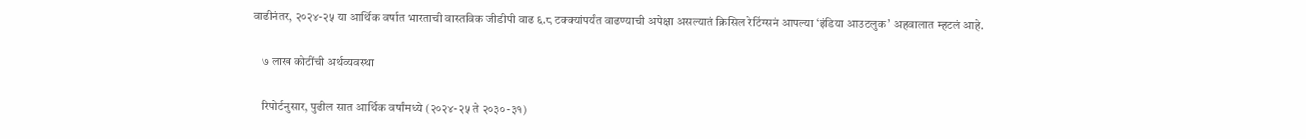वाढीनंतर, २०२४-२५ या आर्थिक वर्षात भारताची वास्तविक जीडीपी वाढ ६.८ टक्क्यांपर्यंत वाढण्याची अपेक्षा असल्यातं क्रिसिल रेटिंग्सनं आपल्या ‘इंडिया आउटलुक’ अहवालात म्हटलं आहे.

    ७ लाख कोटींची अर्थव्यवस्था

    रिपोर्टनुसार, पुढील सात आर्थिक वर्षांमध्ये (२०२४-२५ ते २०३०-३१)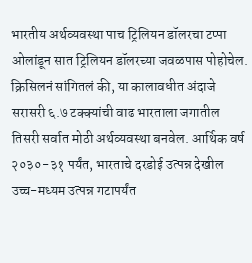भारतीय अर्थव्यवस्था पाच ट्रिलियन डॉलरचा टप्पा ओलांडून सात ट्रिलियन डॉलरच्या जवळपास पोहोचेल. क्रिसिलनं सांगितलं की, या कालावधीत अंदाजे सरासरी ६.७ टक्क्यांची वाढ भारताला जगातील तिसरी सर्वात मोठी अर्थव्यवस्था बनवेल. आर्थिक वर्ष २०३०-३१ पर्यंत, भारताचे दरडोई उत्पन्न देखील उच्च-मध्यम उत्पन्न गटापर्यंत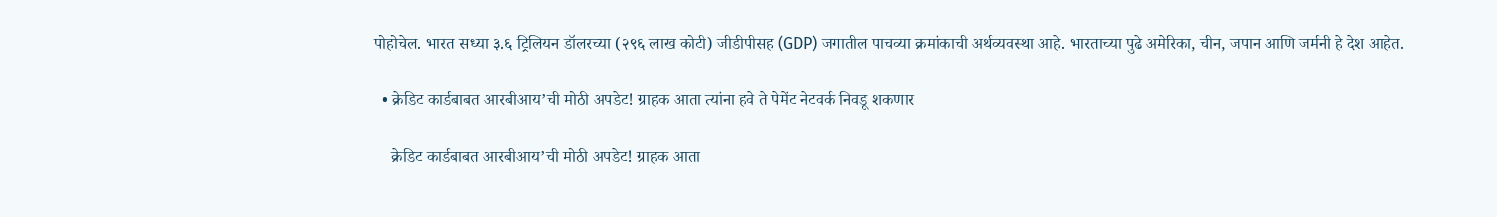पोहोचेल. भारत सध्या ३.६ ट्रिलियन डॉलरच्या (२९६ लाख कोटी) जीडीपीसह (GDP) जगातील पाचव्या क्रमांकाची अर्थव्यवस्था आहे. भारताच्या पुढे अमेरिका, चीन, जपान आणि जर्मनी हे देश आहेत.

  • क्रेडिट कार्डबाबत आरबीआय’ची मोठी अपडेट! ग्राहक आता त्यांना हवे ते पेमेंट नेटवर्क निवडू शकणार

    क्रेडिट कार्डबाबत आरबीआय’ची मोठी अपडेट! ग्राहक आता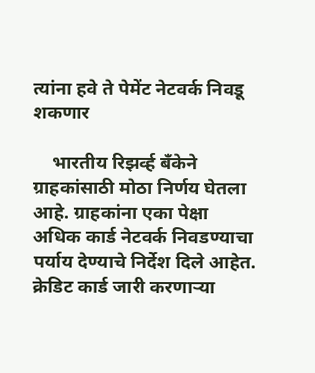त्यांना हवे ते पेमेंट नेटवर्क निवडू शकणार

    भारतीय रिझर्व्ह बँकेने ग्राहकांसाठी मोठा निर्णय घेतला आहे. ग्राहकांना एका पेक्षा अधिक कार्ड नेटवर्क निवडण्याचा पर्याय देण्याचे निर्देश दिले आहेत. क्रेडिट कार्ड जारी करणाऱ्या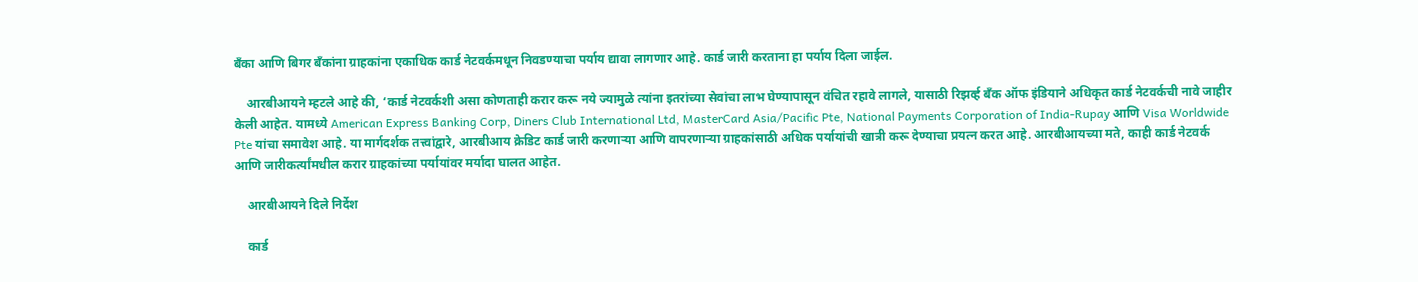बँका आणि बिगर बँकांना ग्राहकांना एकाधिक कार्ड नेटवर्कमधून निवडण्याचा पर्याय द्यावा लागणार आहे. कार्ड जारी करताना हा पर्याय दिला जाईल.

    आरबीआयने म्हटले आहे की, ‘कार्ड नेटवर्कशी असा कोणताही करार करू नये ज्यामुळे त्यांना इतरांच्या सेवांचा लाभ घेण्यापासून वंचित रहावे लागले, यासाठी रिझर्व्ह बँक ऑफ इंडियाने अधिकृत कार्ड नेटवर्कची नावे जाहीर केली आहेत. यामध्ये American Express Banking Corp, Diners Club International Ltd, MasterCard Asia/Pacific Pte, National Payments Corporation of India-Rupay आणि Visa Worldwide Pte यांचा समावेश आहे. या मार्गदर्शक तत्त्वांद्वारे, आरबीआय क्रेडिट कार्ड जारी करणाऱ्या आणि वापरणाऱ्या ग्राहकांसाठी अधिक पर्यायांची खात्री करू देण्याचा प्रयत्न करत आहे. आरबीआयच्या मते, काही कार्ड नेटवर्क आणि जारीकर्त्यांमधील करार ग्राहकांच्या पर्यायांवर मर्यादा घालत आहेत.

    आरबीआयने दिले निर्देश

    कार्ड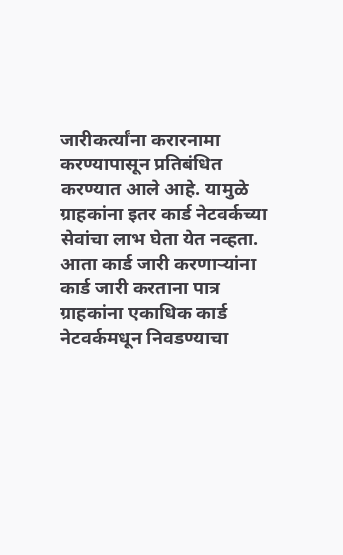जारीकर्त्यांना करारनामा करण्यापासून प्रतिबंधित करण्यात आले आहे. यामुळे ग्राहकांना इतर कार्ड नेटवर्कच्या सेवांचा लाभ घेता येत नव्हता. आता कार्ड जारी करणाऱ्यांना कार्ड जारी करताना पात्र ग्राहकांना एकाधिक कार्ड नेटवर्कमधून निवडण्याचा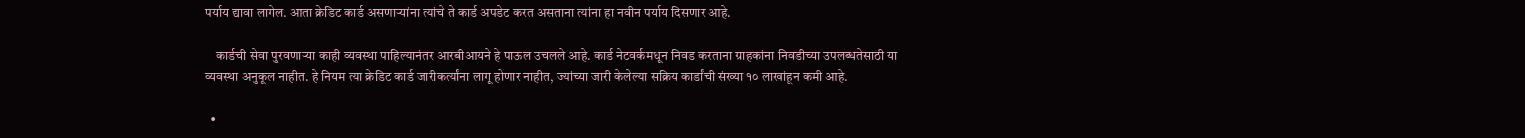पर्याय द्यावा लागेल. आता क्रेडिट कार्ड असणाऱ्यांना त्यांचे ते कार्ड अपडेट करत असताना त्यांना हा नवीन पर्याय दिसणार आहे.

    कार्डची सेवा पुरवणाऱ्या काही व्यवस्था पाहिल्यानंतर आरबीआयने हे पाऊल उचलले आहे. कार्ड नेटवर्कमधून निवड करताना ग्राहकांना निवडीच्या उपलब्धतेसाठी या व्यवस्था अनुकूल नाहीत. हे नियम त्या क्रेडिट कार्ड जारीकर्त्यांना लागू होणार नाहीत, ज्यांच्या जारी केलेल्या सक्रिय कार्डांची संख्या १० लाखांहून कमी आहे.

  •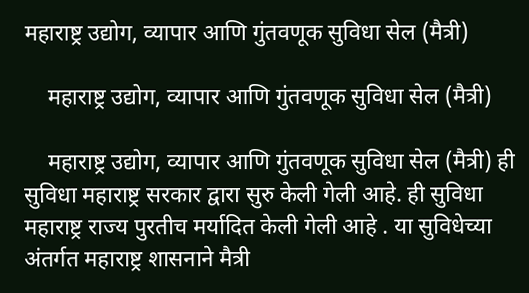महाराष्ट्र उद्योग, व्यापार आणि गुंतवणूक सुविधा सेल (मैत्री)

    महाराष्ट्र उद्योग, व्यापार आणि गुंतवणूक सुविधा सेल (मैत्री)

    महाराष्ट्र उद्योग, व्यापार आणि गुंतवणूक सुविधा सेल (मैत्री) ही सुविधा महाराष्ट्र सरकार द्वारा सुरु केली गेली आहे. ही सुविधा महाराष्ट्र राज्य पुरतीच मर्यादित केली गेली आहे . या सुविधेच्या अंतर्गत महाराष्ट्र शासनाने मैत्री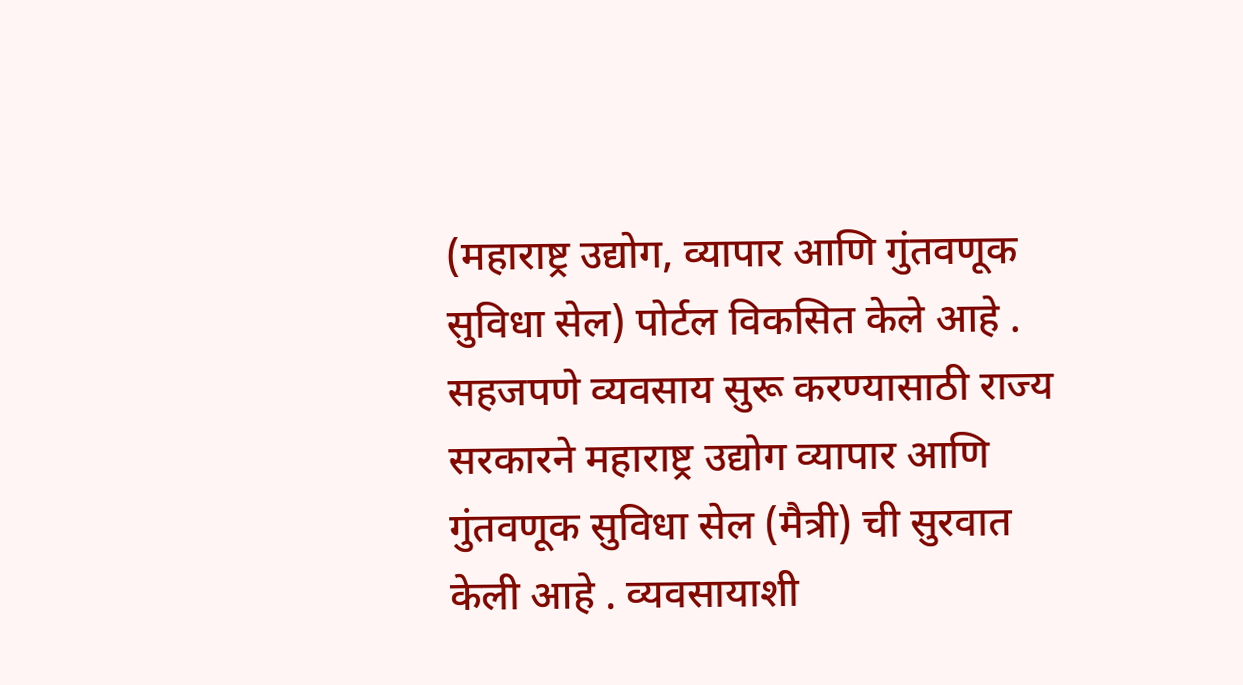(महाराष्ट्र उद्योग, व्यापार आणि गुंतवणूक सुविधा सेल) पोर्टल विकसित केले आहे . सहजपणे व्यवसाय सुरू करण्यासाठी राज्य सरकारने महाराष्ट्र उद्योग व्यापार आणि गुंतवणूक सुविधा सेल (मैत्री) ची सुरवात केली आहे . व्यवसायाशी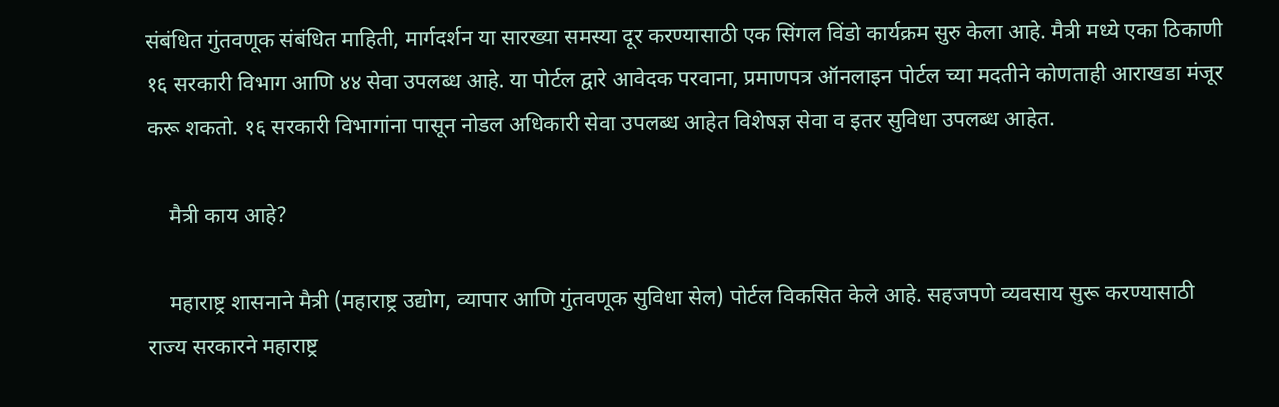संबंधित गुंतवणूक संबंधित माहिती, मार्गदर्शन या सारख्या समस्या दूर करण्यासाठी एक सिंगल विंडो कार्यक्रम सुरु केला आहे. मैत्री मध्ये एका ठिकाणी १६ सरकारी विभाग आणि ४४ सेवा उपलब्ध आहे. या पोर्टल द्वारे आवेदक परवाना, प्रमाणपत्र ऑनलाइन पोर्टल च्या मदतीने कोणताही आराखडा मंजूर करू शकतो. १६ सरकारी विभागांना पासून नोडल अधिकारी सेवा उपलब्ध आहेत विशेषज्ञ सेवा व इतर सुविधा उपलब्ध आहेत.

    मैत्री काय आहे?

    महाराष्ट्र शासनाने मैत्री (महाराष्ट्र उद्योग, व्यापार आणि गुंतवणूक सुविधा सेल) पोर्टल विकसित केले आहे. सहजपणे व्यवसाय सुरू करण्यासाठी राज्य सरकारने महाराष्ट्र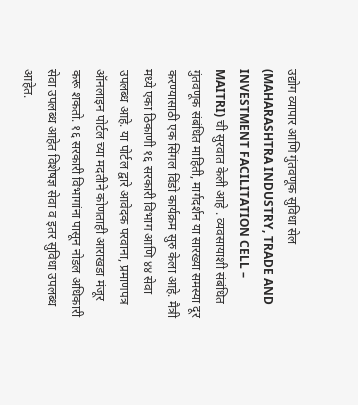उद्योग व्यापार आणि गुंतवणूक सुविधा सेल (MAHARASHTRA INDUSTRY, TRADE AND INVESTMENT FACILITATION CELL – MAITRI) ची सुरवात केली आहे . व्यवसायाशी संबंधित गुंतवणूक संबंधित माहिती, मार्गदर्शन या सारख्या समस्या दूर करण्यासाठी एक सिंगल विंडो कार्यक्रम सुरु केला आहे. मैत्री मध्ये एका ठिकाणी १६ सरकारी विभाग आणि ४४ सेवा उपलब्ध आहे. या पोर्टल द्वारे आवेदक परवाना, प्रमाणपत्र ऑनलाइन पोर्टल च्या मदतीने कोणताही आराखडा मंजूर करू शकतो. १६ सरकारी विभागांना पासून नोडल अधिकारी सेवा उपलब्ध आहेत विशेषज्ञ सेवा व इतर सुविधा उपलब्ध आहेत.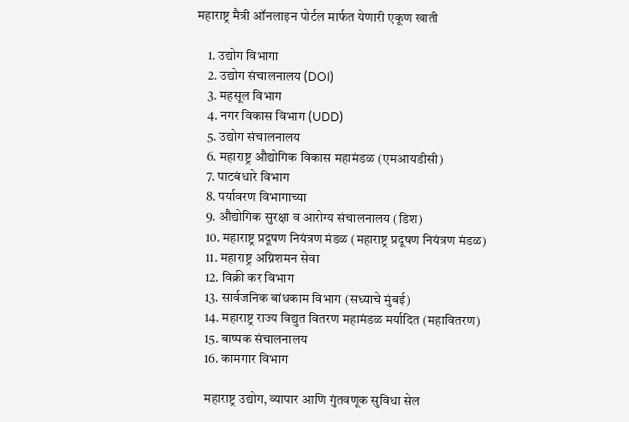महाराष्ट्र मैत्री ऑनलाइन पोर्टल मार्फत येणारी एकूण खाती

    1. उद्योग विभागा
    2. उद्योग संचालनालय (DOI)
    3. महसूल विभाग
    4. नगर विकास विभाग (UDD)
    5. उद्योग संचालनालय
    6. महाराष्ट्र औद्योगिक विकास महामंडळ (एमआयडीसी)
    7. पाटबंधारे विभाग
    8. पर्यावरण विभागाच्या
    9. औद्योगिक सुरक्षा व आरोग्य संचालनालय (डिश)
    10. महाराष्ट्र प्रदूषण नियंत्रण मंडळ (महाराष्ट्र प्रदूषण नियंत्रण मंडळ)
    11. महाराष्ट्र अग्निशमन सेवा
    12. विक्री कर विभाग
    13. सार्वजनिक बांधकाम विभाग (सध्याचे मुंबई)
    14. महाराष्ट्र राज्य विद्युत वितरण महामंडळ मर्यादित (महावितरण)
    15. बाष्पक संचालनालय
    16. कामगार विभाग

    महाराष्ट्र उद्योग, व्यापार आणि गुंतवणूक सुविधा सेल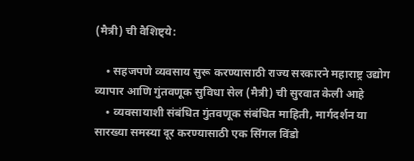(मैत्री) ची वैशिष्ट्ये:

    • सहजपणे व्यवसाय सुरू करण्यासाठी राज्य सरकारने महाराष्ट्र उद्योग व्यापार आणि गुंतवणूक सुविधा सेल (मैत्री) ची सुरवात केली आहे
    • व्यवसायाशी संबंधित गुंतवणूक संबंधित माहिती, मार्गदर्शन या सारख्या समस्या दूर करण्यासाठी एक सिंगल विंडो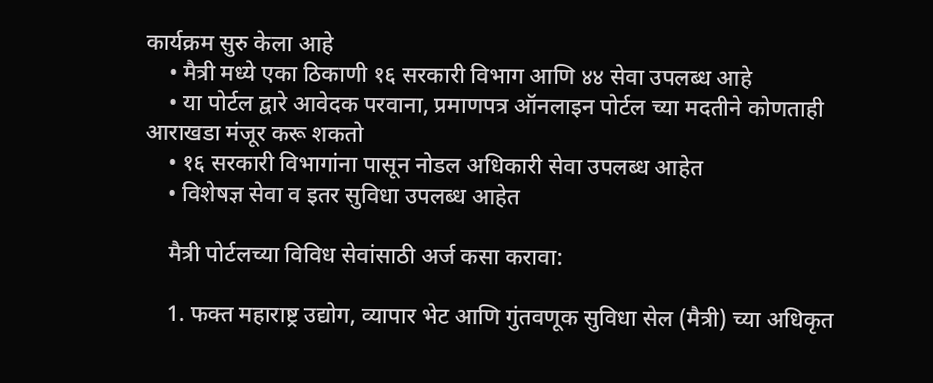कार्यक्रम सुरु केला आहे
    • मैत्री मध्ये एका ठिकाणी १६ सरकारी विभाग आणि ४४ सेवा उपलब्ध आहे
    • या पोर्टल द्वारे आवेदक परवाना, प्रमाणपत्र ऑनलाइन पोर्टल च्या मदतीने कोणताही आराखडा मंजूर करू शकतो
    • १६ सरकारी विभागांना पासून नोडल अधिकारी सेवा उपलब्ध आहेत
    • विशेषज्ञ सेवा व इतर सुविधा उपलब्ध आहेत

    मैत्री पोर्टलच्या विविध सेवांसाठी अर्ज कसा करावा:

    1. फक्त महाराष्ट्र उद्योग, व्यापार भेट आणि गुंतवणूक सुविधा सेल (मैत्री) च्या अधिकृत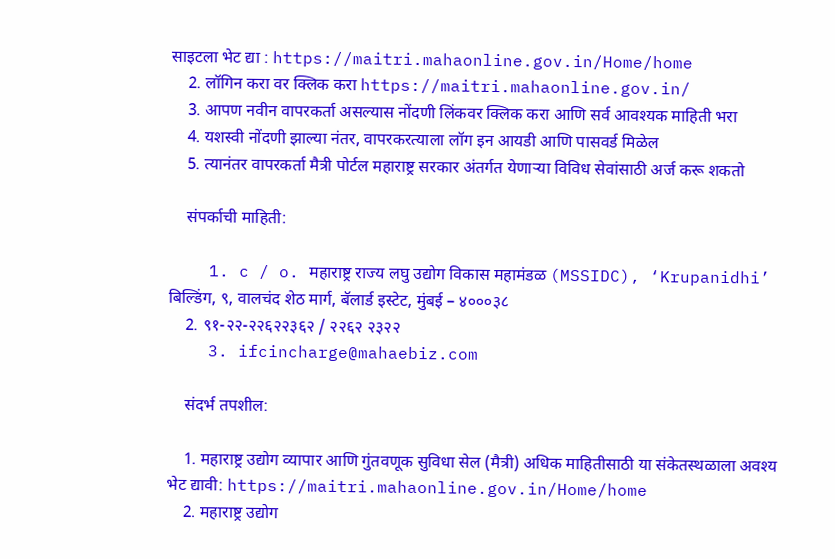साइटला भेट द्या : https://maitri.mahaonline.gov.in/Home/home
    2. लॉगिन करा वर क्लिक करा https://maitri.mahaonline.gov.in/
    3. आपण नवीन वापरकर्ता असल्यास नोंदणी लिंकवर क्लिक करा आणि सर्व आवश्यक माहिती भरा
    4. यशस्वी नोंदणी झाल्या नंतर, वापरकरत्याला लॉग इन आयडी आणि पासवर्ड मिळेल
    5. त्यानंतर वापरकर्ता मैत्री पोर्टल महाराष्ट्र सरकार अंतर्गत येणाऱ्या विविध सेवांसाठी अर्ज करू शकतो

    संपर्काची माहिती:

    1. c / o. महाराष्ट्र राज्य लघु उद्योग विकास महामंडळ (MSSIDC), ‘Krupanidhi’ बिल्डिंग, ९, वालचंद शेठ मार्ग, बॅलार्ड इस्टेट, मुंबई – ४०००३८
    2. ९१-२२-२२६२२३६२ / २२६२ २३२२
    3. ifcincharge@mahaebiz.com

    संदर्भ तपशील:

    1. महाराष्ट्र उद्योग व्यापार आणि गुंतवणूक सुविधा सेल (मैत्री) अधिक माहितीसाठी या संकेतस्थळाला अवश्य भेट द्यावी: https://maitri.mahaonline.gov.in/Home/home
    2. महाराष्ट्र उद्योग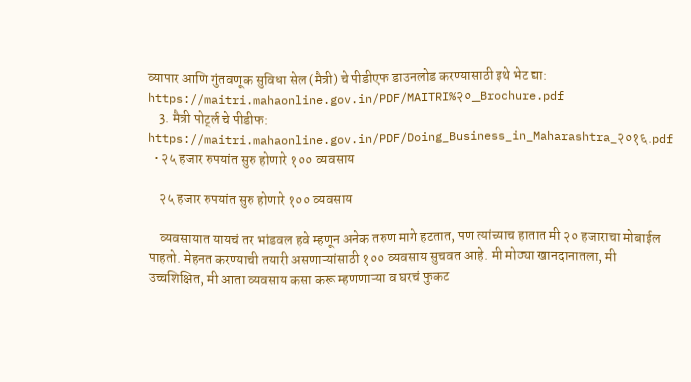व्यापार आणि गुंतवणूक सुविधा सेल (मैत्री) चे पीडीएफ डाउनलोड करण्यासाठी इथे भेट द्या: https://maitri.mahaonline.gov.in/PDF/MAITRI%२०_Brochure.pdf
    3. मैत्री पोर्ट्ल चे पीडीफ: https://maitri.mahaonline.gov.in/PDF/Doing_Business_in_Maharashtra_२०१६.pdf
  • २५ हजार रुपयांत सुरु होणारे १०० व्यवसाय

    २५ हजार रुपयांत सुरु होणारे १०० व्यवसाय

    व्यवसायात यायचं तर भांडवल हवे म्हणून अनेक तरुण मागे हटतात, पण त्यांच्याच हातात मी २० हजाराचा मोबाईल पाहतो. मेहनत करण्याची तयारी असणाऱ्यांसाठी १०० व्यवसाय सुचवत आहे. मी मोठ्या खानदानातला, मी उच्चशिक्षित, मी आता व्यवसाय कसा करू म्हणणाऱ्या व घरचं फुकट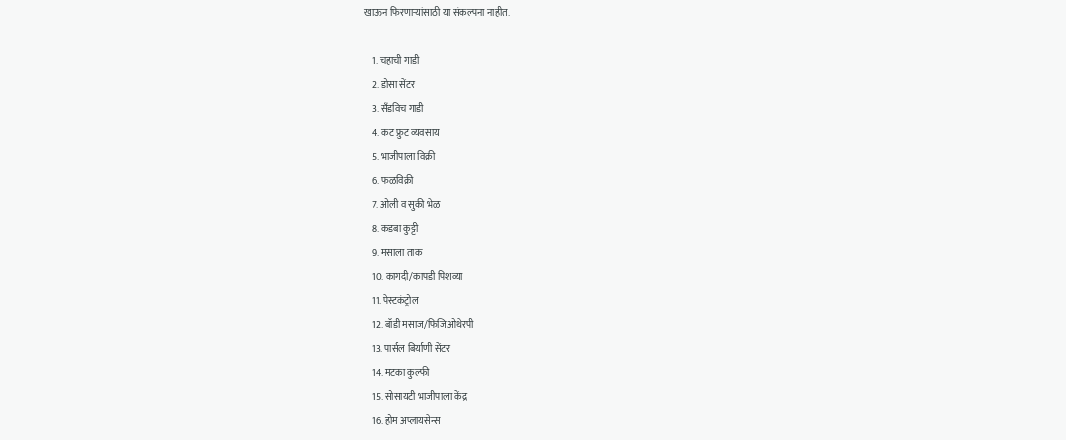खाऊन फिरणाऱ्यांसाठी या संकल्पना नाहीत.

    1. चहाची गाडी
    2. डोसा सेंटर
    3. सँडविच गाडी
    4. कट फ्रुट व्यवसाय
    5. भाजीपाला विक्री
    6. फळविक्री
    7. ओली व सुकी भेळ
    8. कडबा कुट्टी
    9. मसाला ताक
    10. कागदी/कापडी पिशव्या
    11. पेस्टकंट्रोल
    12. बॉडी मसाज/फिजिओथेरपी
    13. पार्सल बिर्याणी सेंटर
    14. मटका कुल्फी
    15. सोसायटी भाजीपाला केंद्र
    16. होम अप्लायसेन्स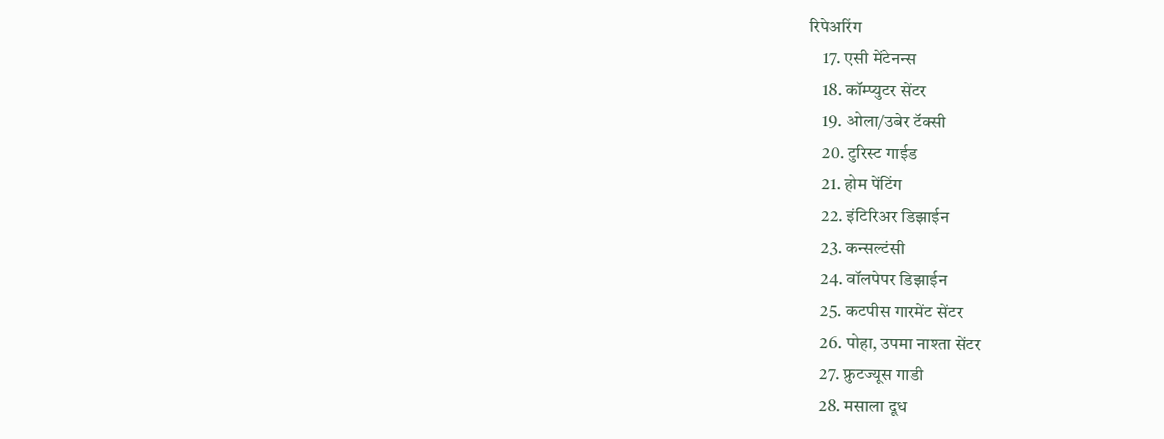रिपेअरिंग
    17. एसी मेंटेनन्स
    18. कॉम्प्युटर सेंटर
    19. ओला/उबेर टॅक्सी
    20. टुरिस्ट गाईड
    21. होम पेंटिंग
    22. इंटिरिअर डिझाईन
    23. कन्सल्टंसी
    24. वॉलपेपर डिझाईन
    25. कटपीस गारमेंट सेंटर
    26. पोहा, उपमा नाश्ता सेंटर
    27. फ्रुटज्यूस गाडी
    28. मसाला दूध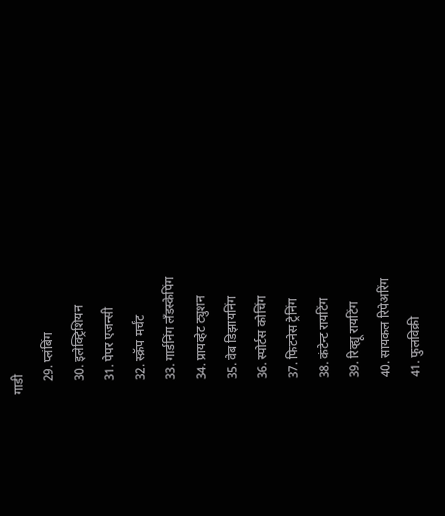गाडी
    29. प्लंबिंग
    30. इलेक्ट्रिशियन
    31. पेपर एजन्सी
    32. स्क्रॅप मर्चंट
    33. गार्डनिंग लँडस्केपिंग
    34. प्रायव्हेट ट्युशन
    35. वेब डिझायनिंग
    36. स्पोर्टस कोचिंग
    37. फिटनेस ट्रेनिंग
    38. कंटेन्ट रायटिंग
    39. रिव्ह्यू रायटिंग
    40. सायकल रिपेअरिंग
    41. फुलविक्री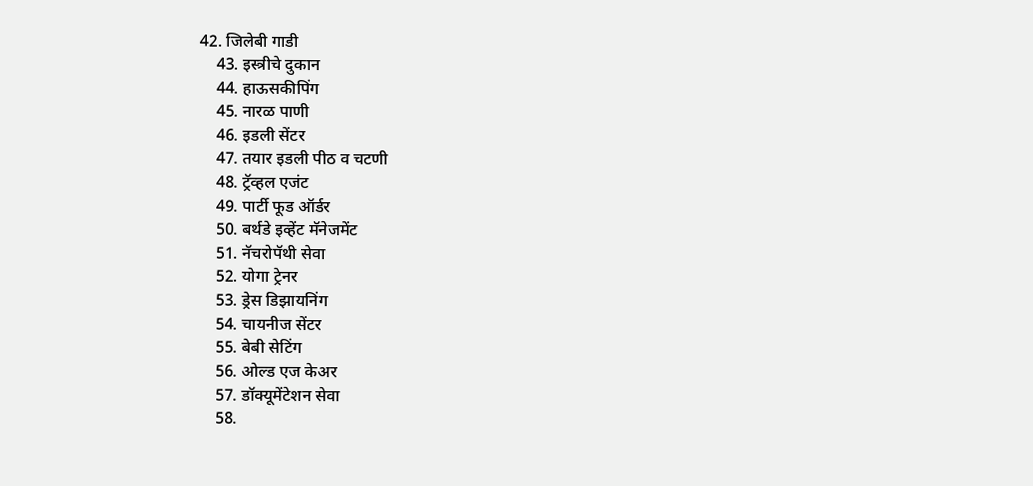42. जिलेबी गाडी
    43. इस्त्रीचे दुकान
    44. हाऊसकीपिंग
    45. नारळ पाणी
    46. इडली सेंटर
    47. तयार इडली पीठ व चटणी
    48. ट्रॅव्हल एजंट
    49. पार्टी फूड ऑर्डर
    50. बर्थडे इव्हेंट मॅनेजमेंट
    51. नॅचरोपॅथी सेवा
    52. योगा ट्रेनर
    53. ड्रेस डिझायनिंग
    54. चायनीज सेंटर
    55. बेबी सेटिंग
    56. ओल्ड एज केअर
    57. डॉक्यूमेंटेशन सेवा
    58.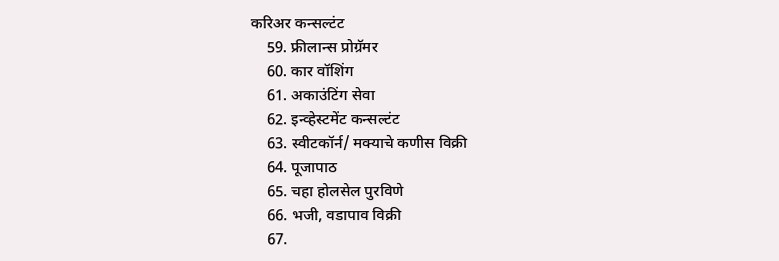करिअर कन्सल्टंट
    59. फ्रीलान्स प्रोग्रॅमर
    60. कार वॉशिंग
    61. अकाउंटिंग सेवा
    62. इन्व्हेस्टमेंट कन्सल्टंट
    63. स्वीटकॉर्न/ मक्याचे कणीस विक्री
    64. पूजापाठ
    65. चहा होलसेल पुरविणे
    66. भजी, वडापाव विक्री
    67.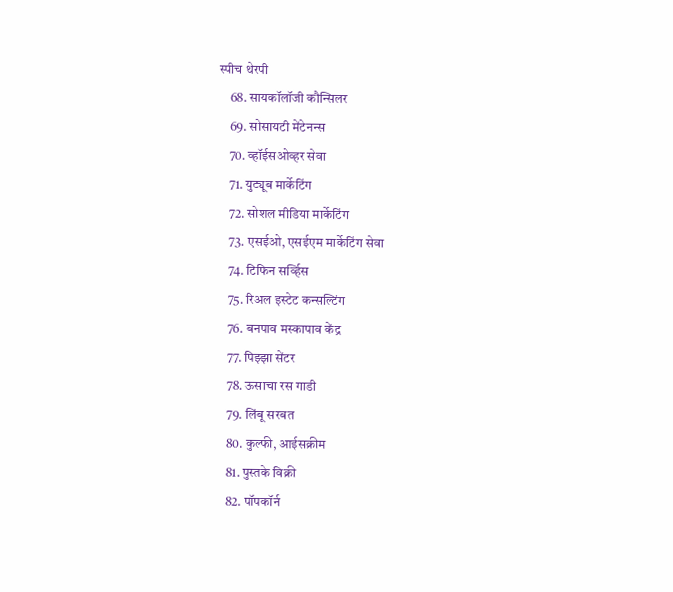स्पीच थेरपी
    68. सायकॉलॉजी कौन्सिलर
    69. सोसायटी मेंटेनन्स
    70. व्हॉईसओव्हर सेवा
    71. युट्यूब मार्केटिंग
    72. सोशल मीडिया मार्केटिंग
    73. एसईओ, एसईएम मार्केटिंग सेवा
    74. टिफिन सर्व्हिस
    75. रिअल इस्टेट कन्सल्टिंग
    76. बनपाव मस्कापाव केंद्र
    77. पिझ्झा सेंटर
    78. ऊसाचा रस गाडी
    79. लिंबू सरबत
    80. कुल्फी, आईसक्रीम
    81. पुस्तके विक्री
    82. पॉपकॉर्न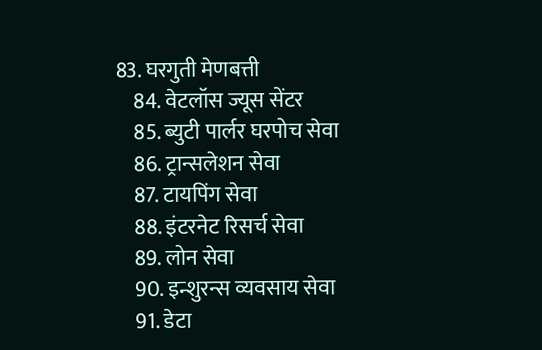83. घरगुती मेणबत्ती
    84. वेटलॉस ज्यूस सेंटर
    85. ब्युटी पार्लर घरपोच सेवा
    86. ट्रान्सलेशन सेवा
    87. टायपिंग सेवा
    88. इंटरनेट रिसर्च सेवा
    89. लोन सेवा
    90. इन्शुरन्स व्यवसाय सेवा
    91. डेटा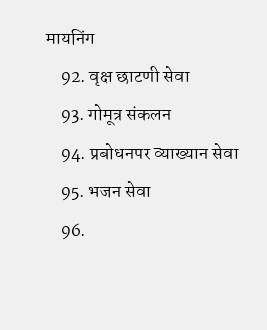मायनिंग
    92. वृक्ष छाटणी सेवा
    93. गोमूत्र संकलन
    94. प्रबोधनपर व्याख्यान सेवा
    95. भजन सेवा
    96.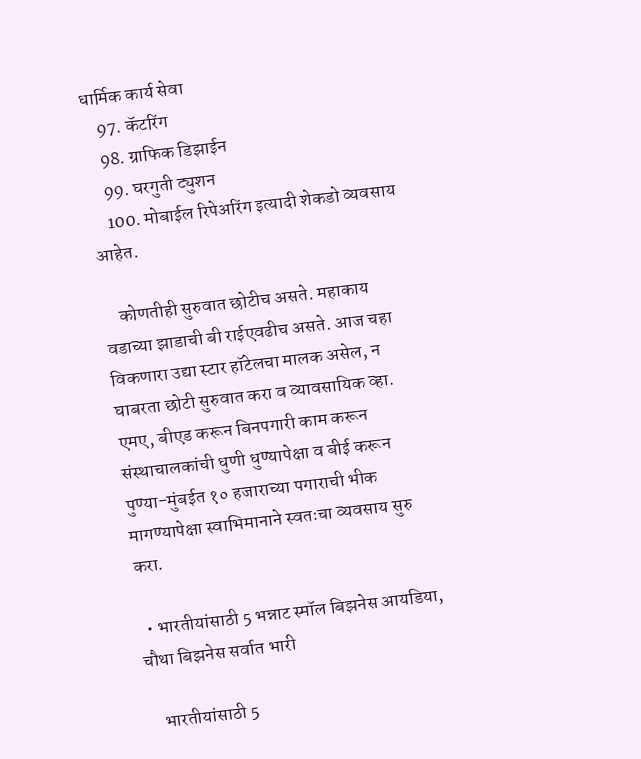धार्मिक कार्य सेवा
    97. कॅटरिंग
    98. ग्राफिक डिझाईन
    99. घरगुती ट्युशन
    100. मोबाईल रिपेअरिंग इत्यादी शेकडो व्यवसाय आहेत.

    कोणतीही सुरुवात छोटीच असते. महाकाय वडाच्या झाडाची बी राईएवढीच असते. आज चहा विकणारा उद्या स्टार हॉटेलचा मालक असेल, न घाबरता छोटी सुरुवात करा व व्यावसायिक व्हा. एमए, बीएड करून बिनपगारी काम करून संस्थाचालकांची धुणी धुण्यापेक्षा व बीई करून पुण्या-मुंबईत १० हजाराच्या पगाराची भीक मागण्यापेक्षा स्वाभिमानाने स्वतःचा व्यवसाय सुरु करा.

  • भारतीयांसाठी 5 भन्नाट स्मॉल बिझनेस आयडिया, चौथा बिझनेस सर्वात भारी

    भारतीयांसाठी 5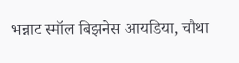भन्नाट स्मॉल बिझनेस आयडिया, चौथा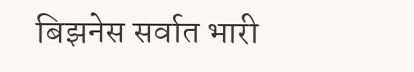बिझनेस सर्वात भारी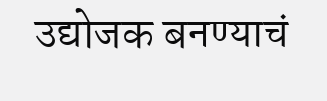उद्योजक बनण्याचं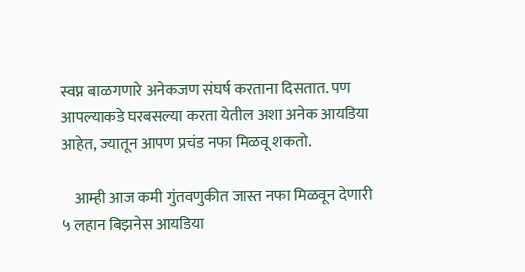स्वप्न बाळगणारे अनेकजण संघर्ष करताना दिसतात. पण आपल्याकडे घरबसल्या करता येतील अशा अनेक आयडिया आहेत, ज्यातून आपण प्रचंड नफा मिळवू शकतो.

    आम्ही आज कमी गुंतवणुकीत जास्त नफा मिळवून देणारी ५ लहान बिझनेस आयडिया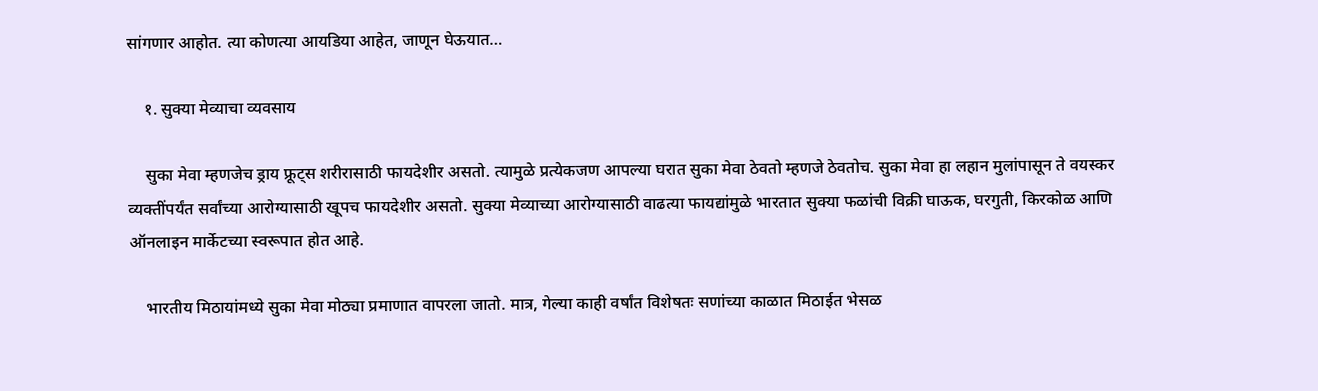सांगणार आहोत. त्या कोणत्या आयडिया आहेत, जाणून घेऊयात…

    १. सुक्या मेव्याचा व्यवसाय

    सुका मेवा म्हणजेच ड्राय फ्रूट्स शरीरासाठी फायदेशीर असतो. त्यामुळे प्रत्येकजण आपल्या घरात सुका मेवा ठेवतो म्हणजे ठेवतोच. सुका मेवा हा लहान मुलांपासून ते वयस्कर व्यक्तींपर्यंत सर्वांच्या आरोग्यासाठी खूपच फायदेशीर असतो. सुक्या मेव्याच्या आरोग्यासाठी वाढत्या फायद्यांमुळे भारतात सुक्या फळांची विक्री घाऊक, घरगुती, किरकोळ आणि ऑनलाइन मार्केटच्या स्वरूपात होत आहे.

    भारतीय मिठायांमध्ये सुका मेवा मोठ्या प्रमाणात वापरला जातो. मात्र, गेल्या काही वर्षांत विशेषतः सणांच्या काळात मिठाईत भेसळ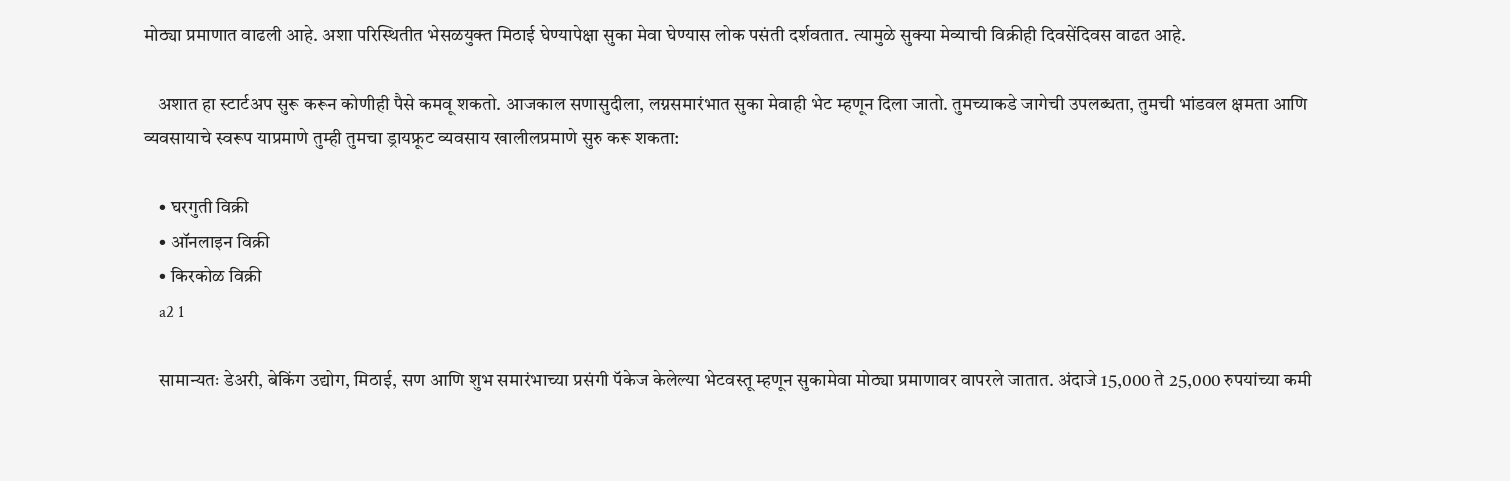मोठ्या प्रमाणात वाढली आहे. अशा परिस्थितीत भेसळयुक्त मिठाई घेण्यापेक्षा सुका मेवा घेण्यास लोक पसंती दर्शवतात. त्यामुळे सुक्या मेव्याची विक्रीही दिवसेंदिवस वाढत आहे.

    अशात हा स्टार्टअप सुरू करून कोणीही पैसे कमवू शकतो. आजकाल सणासुदीला, लग्नसमारंभात सुका मेवाही भेट म्हणून दिला जातो. तुमच्याकडे जागेची उपलब्धता, तुमची भांडवल क्षमता आणि व्यवसायाचे स्वरूप याप्रमाणे तुम्ही तुमचा ड्रायफ्रूट व्यवसाय खालीलप्रमाणे सुरु करू शकता:

    • घरगुती विक्री
    • ऑनलाइन विक्री
    • किरकोळ विक्री
    a2 1

    सामान्यतः डेअरी, बेकिंग उद्योग, मिठाई, सण आणि शुभ समारंभाच्या प्रसंगी पॅकेज केलेल्या भेटवस्तू म्हणून सुकामेवा मोठ्या प्रमाणावर वापरले जातात. अंदाजे 15,000 ते 25,000 रुपयांच्या कमी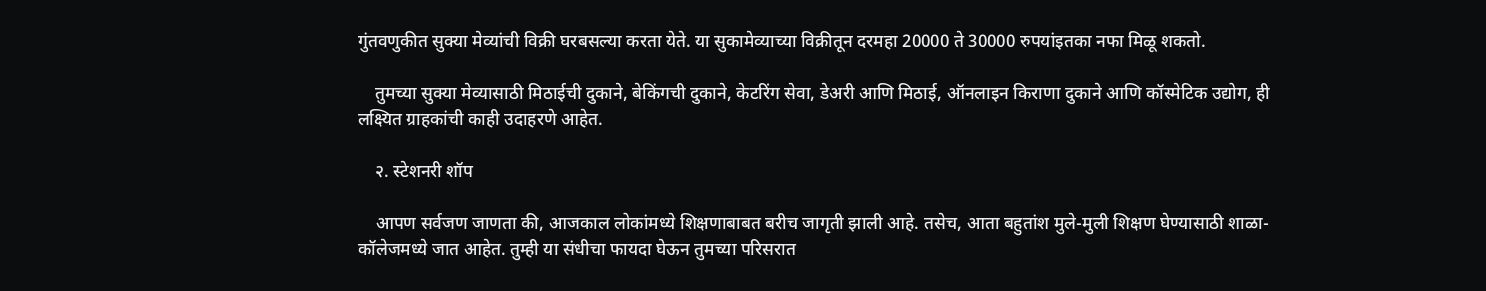गुंतवणुकीत सुक्या मेव्यांची विक्री घरबसल्या करता येते. या सुकामेव्याच्या विक्रीतून दरमहा 20000 ते 30000 रुपयांइतका नफा मिळू शकतो.

    तुमच्या सुक्या मेव्यासाठी मिठाईची दुकाने, बेकिंगची दुकाने, केटरिंग सेवा, डेअरी आणि मिठाई, ऑनलाइन किराणा दुकाने आणि कॉस्मेटिक उद्योग, ही लक्ष्यित ग्राहकांची काही उदाहरणे आहेत.

    २. स्टेशनरी शॉप

    आपण सर्वजण जाणता की, आजकाल लोकांमध्ये शिक्षणाबाबत बरीच जागृती झाली आहे. तसेच, आता बहुतांश मुले-मुली शिक्षण घेण्यासाठी शाळा-कॉलेजमध्ये जात आहेत. तुम्ही या संधीचा फायदा घेऊन तुमच्या परिसरात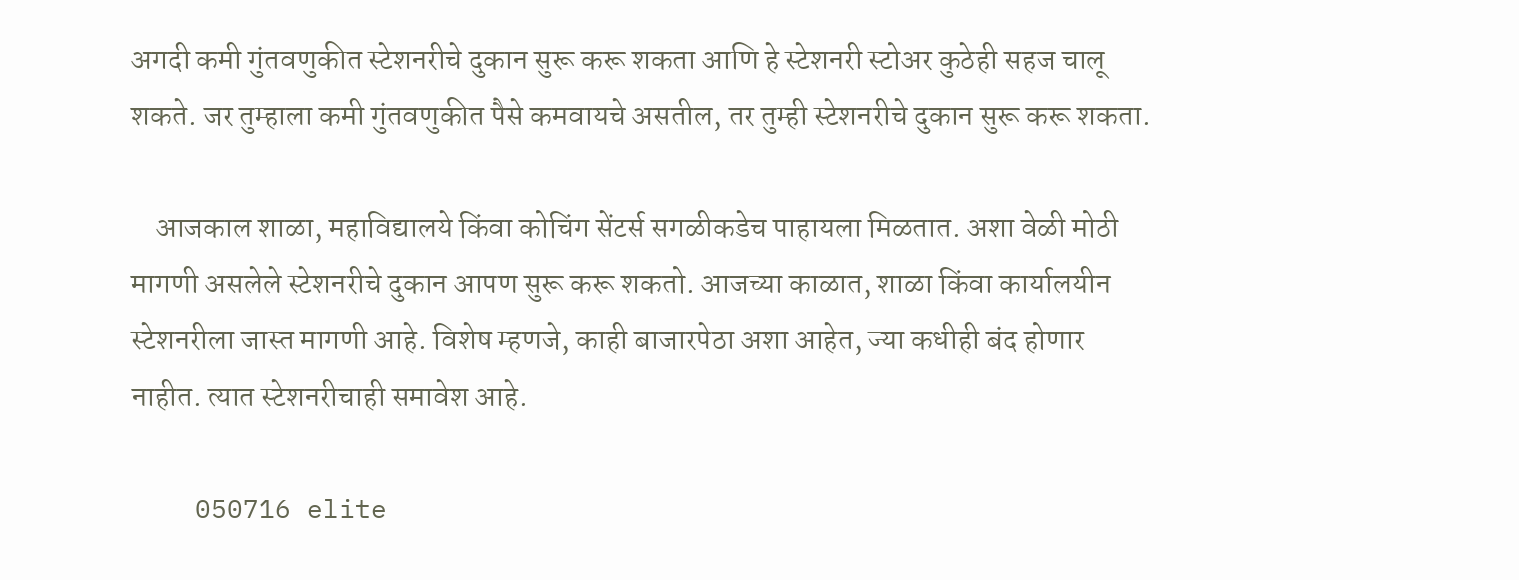अगदी कमी गुंतवणुकीत स्टेशनरीचे दुकान सुरू करू शकता आणि हे स्टेशनरी स्टोअर कुठेही सहज चालू शकते. जर तुम्हाला कमी गुंतवणुकीत पैसे कमवायचे असतील, तर तुम्ही स्टेशनरीचे दुकान सुरू करू शकता.

    आजकाल शाळा, महाविद्यालये किंवा कोचिंग सेंटर्स सगळीकडेच पाहायला मिळतात. अशा वेळी मोठी मागणी असलेले स्टेशनरीचे दुकान आपण सुरू करू शकतो. आजच्या काळात, शाळा किंवा कार्यालयीन स्टेशनरीला जास्त मागणी आहे. विशेष म्हणजे, काही बाजारपेठा अशा आहेत, ज्या कधीही बंद होणार नाहीत. त्यात स्टेशनरीचाही समावेश आहे.

    050716 elite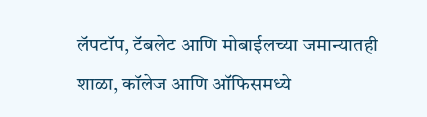लॅपटॉप, टॅबलेट आणि मोबाईलच्या जमान्यातही शाळा, कॉलेज आणि ऑफिसमध्ये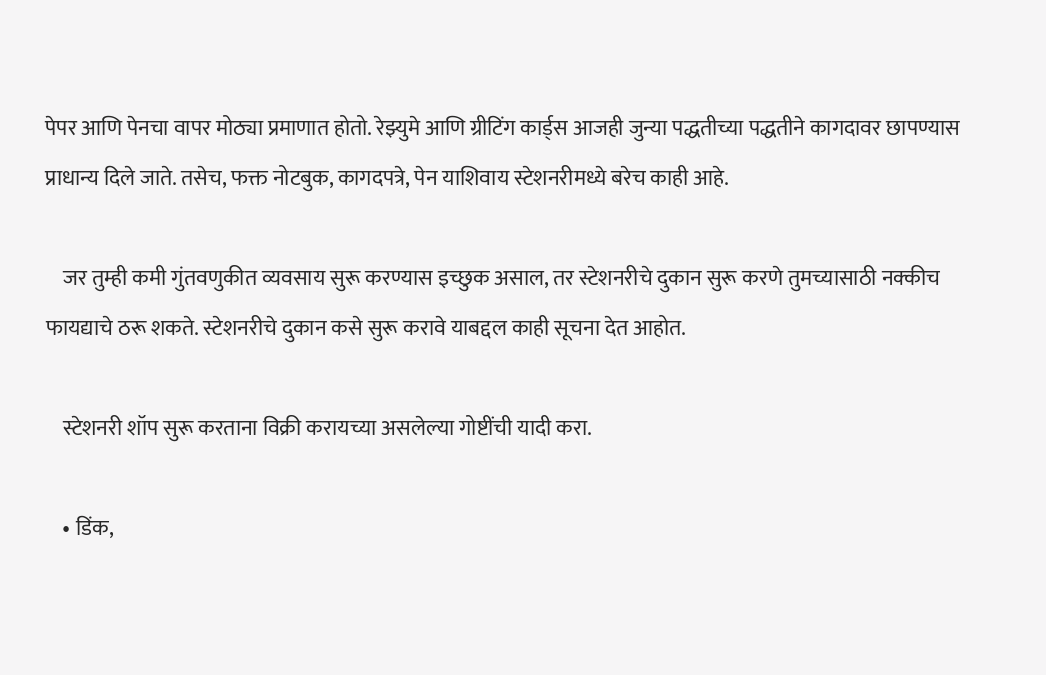पेपर आणि पेनचा वापर मोठ्या प्रमाणात होतो. रेझ्युमे आणि ग्रीटिंग कार्ड्स आजही जुन्या पद्धतीच्या पद्धतीने कागदावर छापण्यास प्राधान्य दिले जाते. तसेच, फक्त नोटबुक, कागदपत्रे, पेन याशिवाय स्टेशनरीमध्ये बरेच काही आहे.

    जर तुम्ही कमी गुंतवणुकीत व्यवसाय सुरू करण्यास इच्छुक असाल, तर स्टेशनरीचे दुकान सुरू करणे तुमच्यासाठी नक्कीच फायद्याचे ठरू शकते. स्टेशनरीचे दुकान कसे सुरू करावे याबद्दल काही सूचना देत आहोत.

    स्टेशनरी शॉप सुरू करताना विक्री करायच्या असलेल्या गोष्टींची यादी करा.

    • डिंक,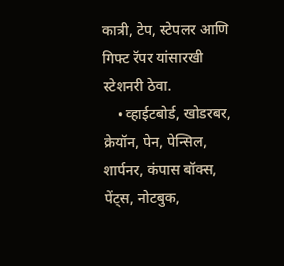कात्री, टेप, स्टेपलर आणि गिफ्ट रॅपर यांसारखी स्टेशनरी ठेवा.
    • व्हाईटबोर्ड, खोडरबर, क्रेयॉन, पेन, पेन्सिल, शार्पनर, कंपास बॉक्स, पेंट्स, नोटबुक,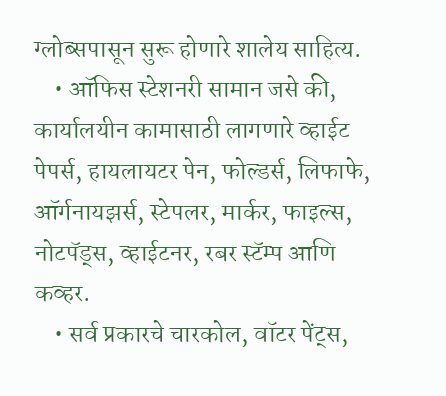ग्लोब्सपासून सुरू होणारे शालेय साहित्य.
    • ऑफिस स्टेशनरी सामान जसे की, कार्यालयीन कामासाठी लागणारे व्हाईट पेपर्स, हायलायटर पेन, फोल्डर्स, लिफाफे, ऑर्गनायझर्स, स्टेपलर, मार्कर, फाइल्स, नोटपॅड्स, व्हाईटनर, रबर स्टॅम्प आणि कव्हर.
    • सर्व प्रकारचे चारकोल, वॉटर पेंट्स,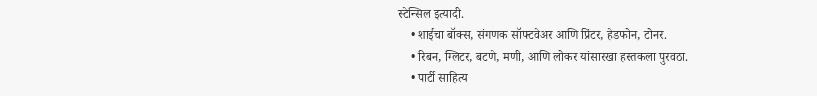स्टेन्सिल इत्यादी.
    • शाईचा बॉक्स, संगणक सॉफ्टवेअर आणि प्रिंटर, हेडफोन, टोनर.
    • रिबन, ग्लिटर, बटणे, मणी, आणि लोकर यांसारखा हस्तकला पुरवठा.
    • पार्टी साहित्य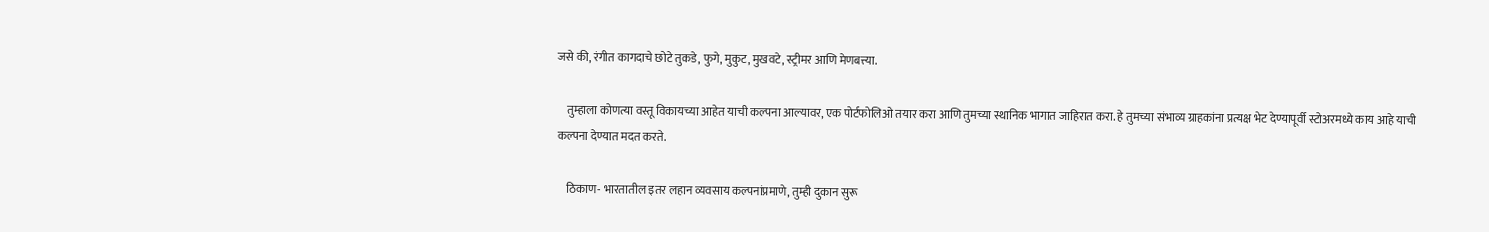जसे की, रंगीत कागदाचे छोटे तुकडे, फुगे, मुकुट, मुखवटे, स्ट्रीमर आणि मेणबत्त्या.

    तुम्हाला कोणत्या वस्तू विकायच्या आहेत याची कल्पना आल्यावर, एक पोर्टफोलिओ तयार करा आणि तुमच्या स्थानिक भागात जाहिरात करा. हे तुमच्या संभाव्य ग्राहकांना प्रत्यक्ष भेट देण्यापूर्वी स्टोअरमध्ये काय आहे याची कल्पना देण्यात मदत करते.

    ठिकाण- भारतातील इतर लहान व्यवसाय कल्पनांप्रमाणे, तुम्ही दुकान सुरू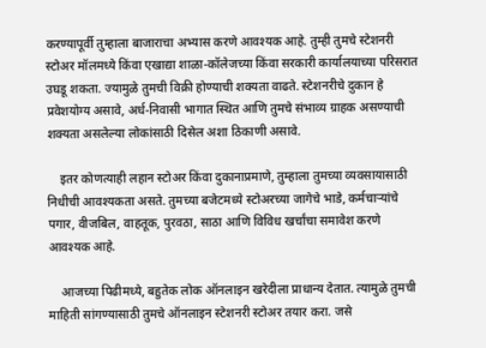करण्यापूर्वी तुम्हाला बाजाराचा अभ्यास करणे आवश्यक आहे. तुम्ही तुमचे स्टेशनरी स्टोअर मॉलमध्ये किंवा एखाद्या शाळा-कॉलेजच्या किंवा सरकारी कार्यालयाच्या परिसरात उघडू शकता. ज्यामुळे तुमची विक्री होण्याची शक्यता वाढते. स्टेशनरीचे दुकान हे प्रवेशयोग्य असावे, अर्ध-निवासी भागात स्थित आणि तुमचे संभाव्य ग्राहक असण्याची शक्यता असलेल्या लोकांसाठी दिसेल अशा ठिकाणी असावे.

    इतर कोणत्याही लहान स्टोअर किंवा दुकानाप्रमाणे, तुम्हाला तुमच्या व्यवसायासाठी निधीची आवश्यकता असते. तुमच्या बजेटमध्ये स्टोअरच्या जागेचे भाडे, कर्मचाऱ्यांचे पगार, वीजबिल, वाहतूक, पुरवठा, साठा आणि विविध खर्चांचा समावेश करणे आवश्यक आहे.

    आजच्या पिढीमध्ये, बहुतेक लोक ऑनलाइन खरेदीला प्राधान्य देतात. त्यामुळे तुमची माहिती सांगण्यासाठी तुमचे ऑनलाइन स्टेशनरी स्टोअर तयार करा. जसे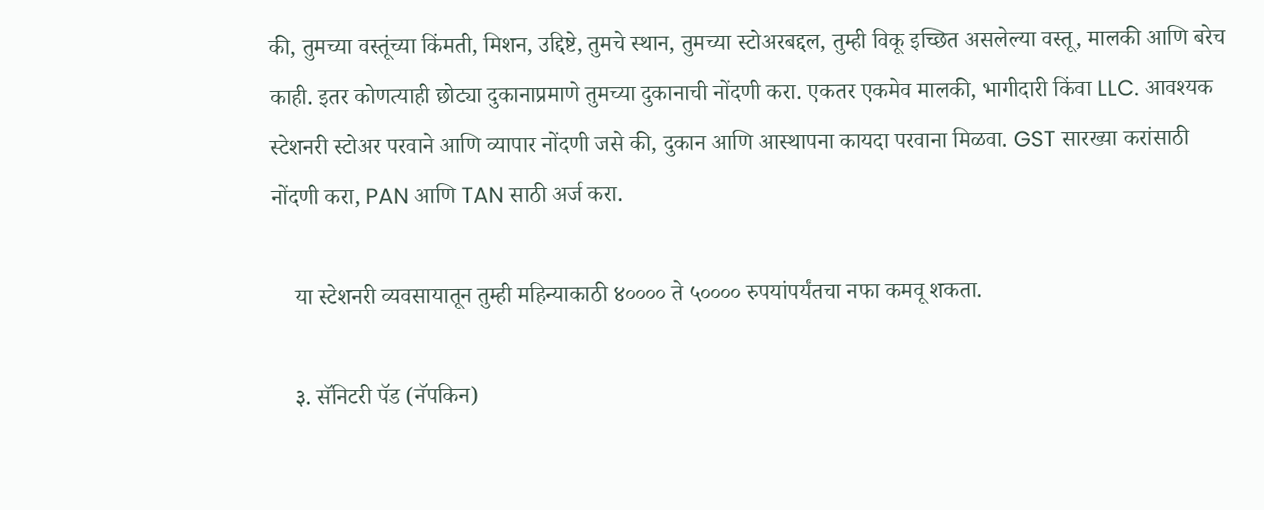की, तुमच्या वस्तूंच्या किंमती, मिशन, उद्दिष्टे, तुमचे स्थान, तुमच्या स्टोअरबद्दल, तुम्ही विकू इच्छित असलेल्या वस्तू, मालकी आणि बरेच काही. इतर कोणत्याही छोट्या दुकानाप्रमाणे तुमच्या दुकानाची नोंदणी करा. एकतर एकमेव मालकी, भागीदारी किंवा LLC. आवश्यक स्टेशनरी स्टोअर परवाने आणि व्यापार नोंदणी जसे की, दुकान आणि आस्थापना कायदा परवाना मिळवा. GST सारख्या करांसाठी नोंदणी करा, PAN आणि TAN साठी अर्ज करा.

    या स्टेशनरी व्यवसायातून तुम्ही महिन्याकाठी ४०००० ते ५०००० रुपयांपर्यंतचा नफा कमवू शकता.

    ३. सॅनिटरी पॅड (नॅपकिन)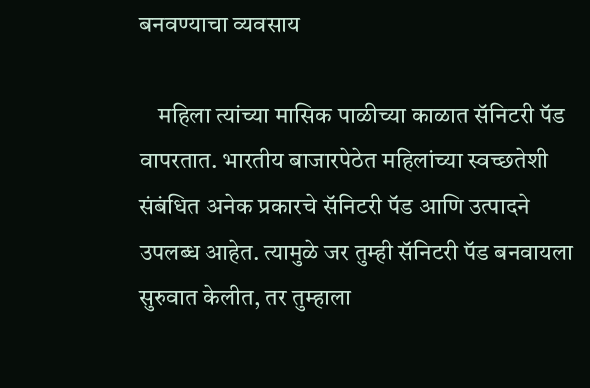बनवण्याचा व्यवसाय

    महिला त्यांच्या मासिक पाळीच्या काळात सॅनिटरी पॅड वापरतात. भारतीय बाजारपेठेत महिलांच्या स्वच्छतेशी संबंधित अनेक प्रकारचे सॅनिटरी पॅड आणि उत्पादने उपलब्ध आहेत. त्यामुळे जर तुम्ही सॅनिटरी पॅड बनवायला सुरुवात केलीत, तर तुम्हाला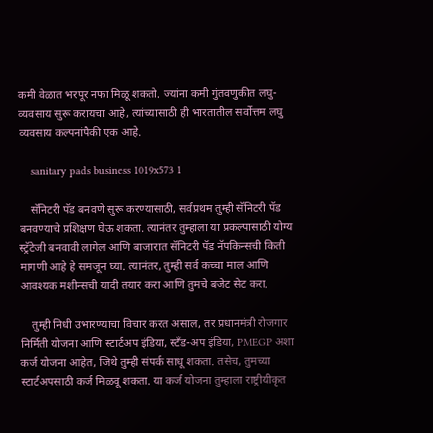कमी वेळात भरपूर नफा मिळू शकतो. ज्यांना कमी गुंतवणुकीत लघु-व्यवसाय सुरू करायचा आहे, त्यांच्यासाठी ही भारतातील सर्वोत्तम लघु व्यवसाय कल्पनांपैकी एक आहे.

    sanitary pads business 1019x573 1

    सॅनिटरी पॅड बनवणे सुरू करण्यासाठी, सर्वप्रथम तुम्ही सॅनिटरी पॅड बनवण्याचे प्रशिक्षण घेऊ शकता. त्यानंतर तुम्हाला या प्रकल्पासाठी योग्य स्ट्रॅटेजी बनवावी लागेल आणि बाजारात सॅनिटरी पॅड नॅपकिन्सची किती मागणी आहे हे समजून घ्या. त्यानंतर, तुम्ही सर्व कच्चा माल आणि आवश्यक मशीन्सची यादी तयार करा आणि तुमचे बजेट सेट करा.

    तुम्ही निधी उभारण्याचा विचार करत असाल, तर प्रधानमंत्री रोजगार निर्मिती योजना आणि स्टार्टअप इंडिया, स्टँड-अप इंडिया, PMEGP अशा कर्ज योजना आहेत, जिथे तुम्ही संपर्क साधू शकता. तसेच, तुमच्या स्टार्टअपसाठी कर्ज मिळवू शकता. या कर्ज योजना तुम्हाला राष्ट्रीयीकृत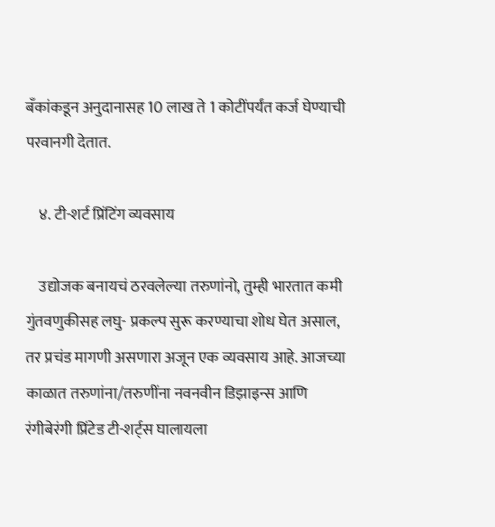बँकांकडून अनुदानासह 10 लाख ते 1 कोटींपर्यंत कर्ज घेण्याची परवानगी देतात.

    ४. टी-शर्ट प्रिंटिंग व्यवसाय

    उद्योजक बनायचं ठरवलेल्या तरुणांनो, तुम्ही भारतात कमी गुंतवणुकीसह लघु- प्रकल्प सुरू करण्याचा शोध घेत असाल, तर प्रचंड मागणी असणारा अजून एक व्यवसाय आहे. आजच्या काळात तरुणांना/तरुणींना नवनवीन डिझाइन्स आणि रंगीबेरंगी प्रिंटेड टी-शर्ट्स घालायला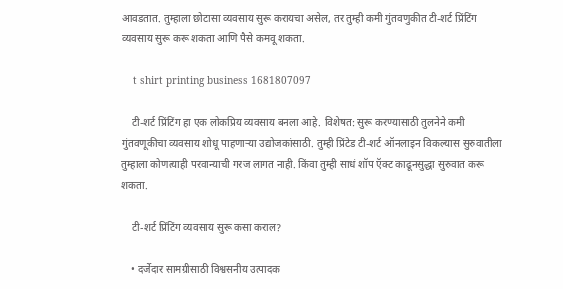आवडतात. तुम्हाला छोटासा व्यवसाय सुरू करायचा असेल, तर तुम्ही कमी गुंतवणुकीत टी-शर्ट प्रिंटिंग व्यवसाय सुरू करू शकता आणि पैसे कमवू शकता.

    t shirt printing business 1681807097

    टी-शर्ट प्रिंटिंग हा एक लोकप्रिय व्यवसाय बनला आहे. विशेषत: सुरू करण्यासाठी तुलनेने कमी गुंतवणूकीचा व्यवसाय शोधू पाहणाऱ्या उद्योजकांसाठी. तुम्ही प्रिंटेड टी-शर्ट ऑनलाइन विकल्यास सुरुवातीला तुम्हाला कोणत्याही परवान्याची गरज लागत नाही. किंवा तुम्ही साधं शॉप ऍक्ट काढूनसुद्धा सुरुवात करू शकता.

    टी-शर्ट प्रिंटिंग व्यवसाय सुरू कसा कराल?

    • दर्जेदार सामग्रीसाठी विश्वसनीय उत्पादक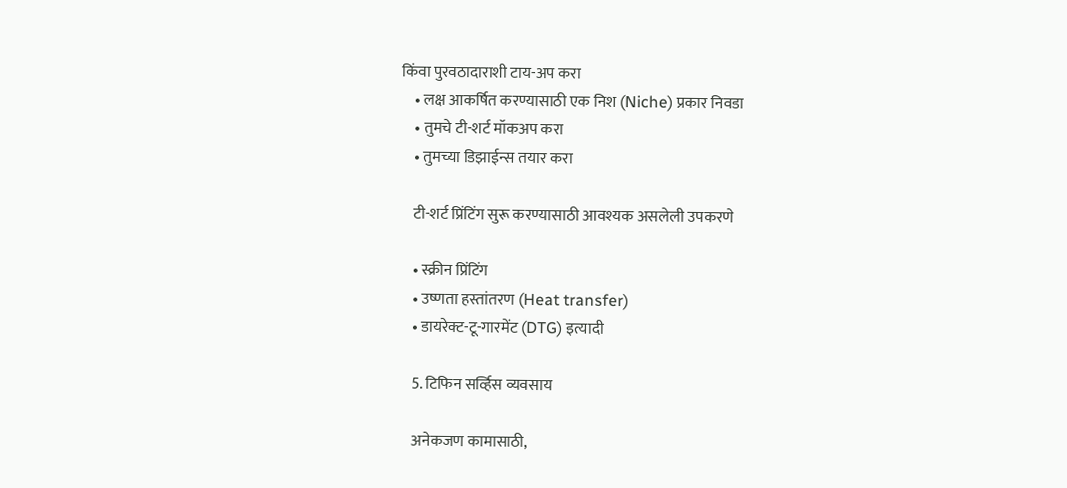किंवा पुरवठादाराशी टाय-अप करा
    • लक्ष आकर्षित करण्यासाठी एक निश (Niche) प्रकार निवडा
    • तुमचे टी-शर्ट मॉकअप करा
    • तुमच्या डिझाईन्स तयार करा

    टी-शर्ट प्रिंटिंग सुरू करण्यासाठी आवश्यक असलेली उपकरणे

    • स्क्रीन प्रिंटिंग
    • उष्णता हस्तांतरण (Heat transfer)
    • डायरेक्ट-टू-गारमेंट (DTG) इत्यादी

    5. टिफिन सर्व्हिस व्यवसाय

    अनेकजण कामासाठी,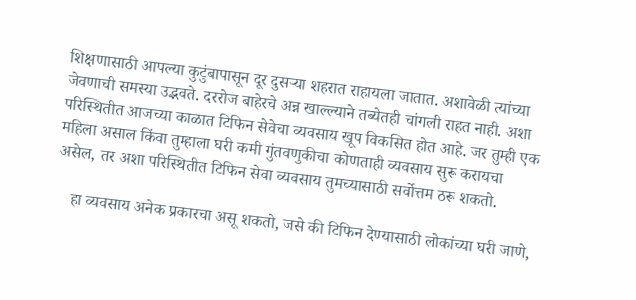शिक्षणासाठी आपल्या कुटुंबापासून दूर दुसऱ्या शहरात राहायला जातात. अशावेळी त्यांच्या जेवणाची समस्या उद्भवते. दररोज बाहेरचे अन्न खाल्ल्याने तब्येतही चांगली राहत नाही. अशा परिस्थितीत आजच्या काळात टिफिन सेवेचा व्यवसाय खूप विकसित होत आहे. जर तुम्ही एक महिला असाल किंवा तुम्हाला घरी कमी गुंतवणुकीचा कोणताही व्यवसाय सुरू करायचा असेल, तर अशा परिस्थितीत टिफिन सेवा व्यवसाय तुमच्यासाठी सर्वोत्तम ठरू शकतो.

    हा व्यवसाय अनेक प्रकारचा असू शकतो, जसे की टिफिन देण्यासाठी लोकांच्या घरी जाणे,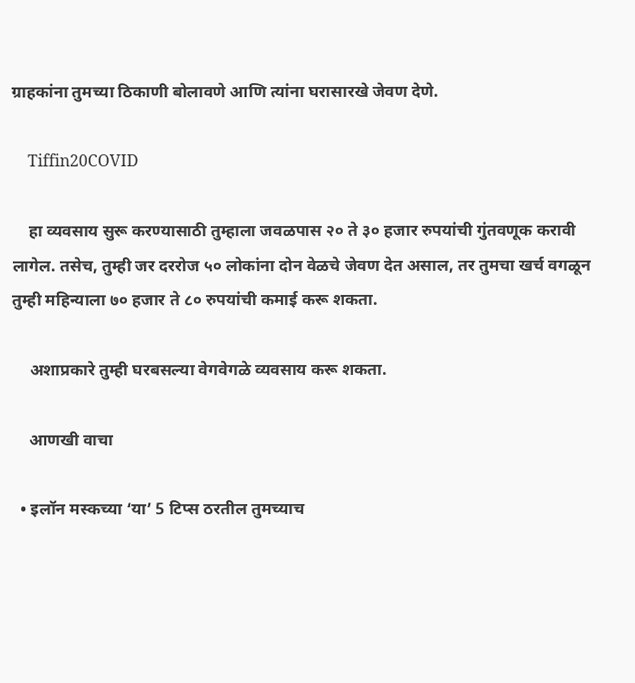ग्राहकांना तुमच्या ठिकाणी बोलावणे आणि त्यांना घरासारखे जेवण देणे.

    Tiffin20COVID

    हा व्यवसाय सुरू करण्यासाठी तुम्हाला जवळपास २० ते ३० हजार रुपयांची गुंतवणूक करावी लागेल. तसेच, तुम्ही जर दररोज ५० लोकांना दोन वेळचे जेवण देत असाल, तर तुमचा खर्च वगळून तुम्ही महिन्याला ७० हजार ते ८० रुपयांची कमाई करू शकता.

    अशाप्रकारे तुम्ही घरबसल्या वेगवेगळे व्यवसाय करू शकता.

    आणखी वाचा

  • इलॉन मस्कच्या ‘या’ 5 टिप्स ठरतील तुमच्याच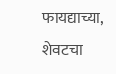फायद्याच्या, शेवटचा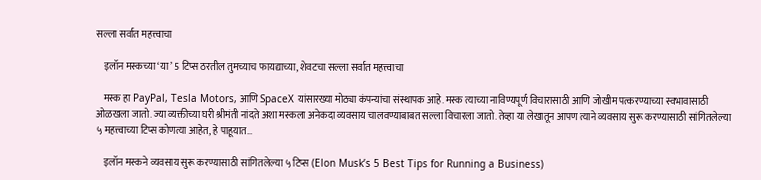सल्ला सर्वात महत्त्वाचा

    इलॉन मस्कच्या ‘या’ 5 टिप्स ठरतील तुमच्याच फायद्याच्या, शेवटचा सल्ला सर्वात महत्त्वाचा

    मस्क हा PayPal, Tesla Motors, आणि SpaceX यांसारख्या मोठ्या कंपन्यांचा संस्थापक आहे. मस्क त्याच्या नाविण्यपूर्ण विचारासाठी आणि जोखीम पत्करण्याच्या स्वभावासाठी ओळखला जातो. ज्या व्यक्तीच्या घरी श्रीमंती नांदते अशा मस्कला अनेकदा व्यवसाय चालवण्याबाबत सल्ला विचारला जातो. तेव्हा या लेखातून आपण त्याने व्यवसाय सुरू करण्यासाठी सांगितलेल्या ५ महत्त्वाच्या टिप्स कोणत्या आहेत, हे पाहूयात…

    इलॉन मस्कने व्यवसाय सुरू करण्यासाठी सांगितलेल्या ५ टिप्स (Elon Musk’s 5 Best Tips for Running a Business)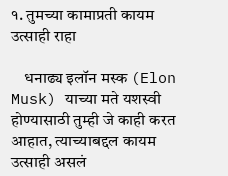१. तुमच्या कामाप्रती कायम उत्साही राहा

    धनाढ्य इलॉन मस्क (Elon Musk) याच्या मते यशस्वी होण्यासाठी तुम्ही जे काही करत आहात, त्याच्याबद्दल कायम उत्साही असलं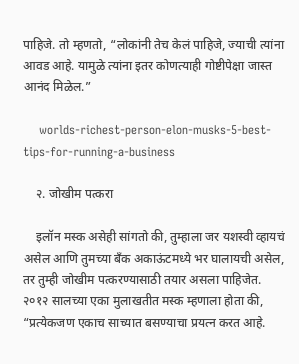पाहिजे. तो म्हणतो, “लोकांनी तेच केलं पाहिजे, ज्याची त्यांना आवड आहे. यामुळे त्यांना इतर कोणत्याही गोष्टीपेक्षा जास्त आनंद मिळेल.”

    worlds-richest-person-elon-musks-5-best-tips-for-running-a-business

    २. जोखीम पत्करा

    इलॉन मस्क असेही सांगतो की, तुम्हाला जर यशस्वी व्हायचं असेल आणि तुमच्या बँक अकाऊंटमध्ये भर घालायची असेल, तर तुम्ही जोखीम पत्करण्यासाठी तयार असला पाहिजेत. २०१२ सालच्या एका मुलाखतीत मस्क म्हणाला होता की, “प्रत्येकजण एकाच साच्यात बसण्याचा प्रयत्न करत आहे.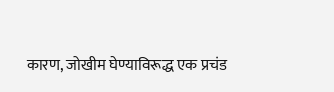कारण, जोखीम घेण्याविरूद्ध एक प्रचंड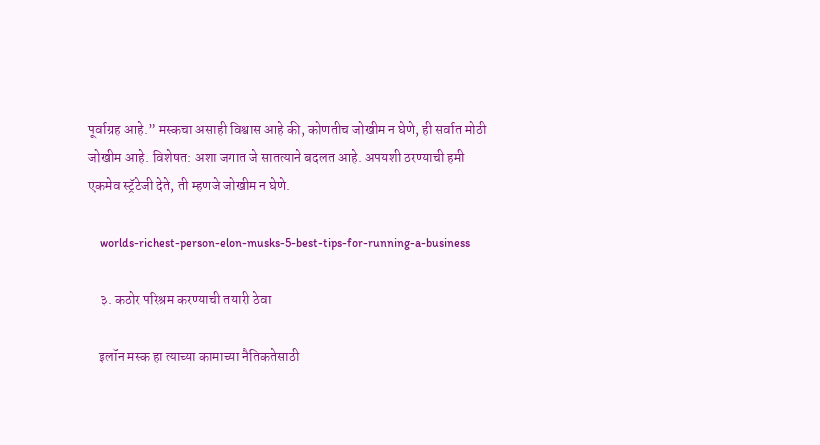पूर्वाग्रह आहे.” मस्कचा असाही विश्वास आहे की, कोणतीच जोखीम न घेणे, ही सर्वात मोठी जोखीम आहे. विशेषत: अशा जगात जे सातत्याने बदलत आहे. अपयशी ठरण्याची हमी एकमेव स्ट्रॅटेजी देते, ती म्हणजे जोखीम न घेणे.

    worlds-richest-person-elon-musks-5-best-tips-for-running-a-business

    ३. कठोर परिश्रम करण्याची तयारी ठेवा

    इलॉन मस्क हा त्याच्या कामाच्या नैतिकतेसाठी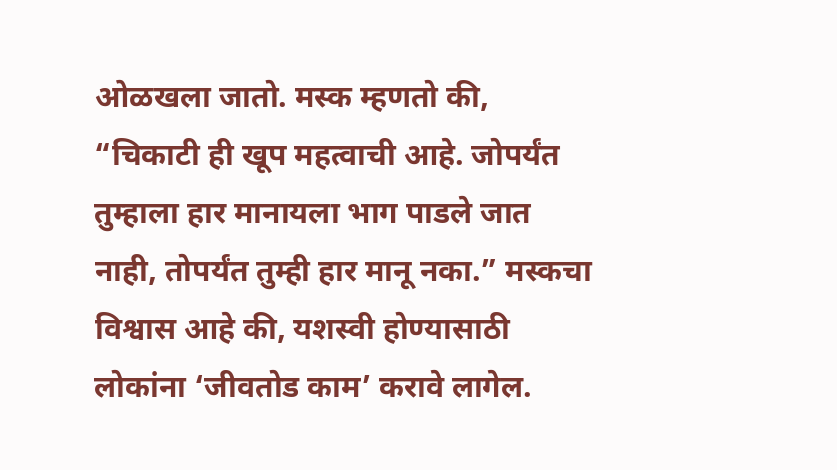ओळखला जातो. मस्क म्हणतो की, “चिकाटी ही खूप महत्वाची आहे. जोपर्यंत तुम्हाला हार मानायला भाग पाडले जात नाही, तोपर्यंत तुम्ही हार मानू नका.” मस्कचा विश्वास आहे की, यशस्वी होण्यासाठी लोकांना ‘जीवतोड काम’ करावे लागेल.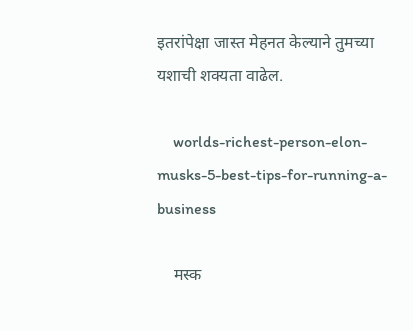इतरांपेक्षा जास्त मेहनत केल्याने तुमच्या यशाची शक्यता वाढेल.

    worlds-richest-person-elon-musks-5-best-tips-for-running-a-business

    मस्क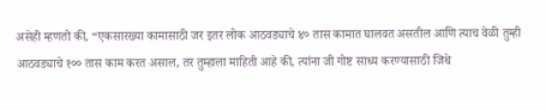असेही म्हणतो की, “एकसारख्या कामासाठी जर इतर लोक आठवड्याचे ४० तास कामात घालवत असतील आणि त्याच वेळी तुम्ही आठवड्याचे १०० तास काम करत असाल, तर तुम्हाला माहिती आहे की, त्यांना जी गोष्ट साध्य करण्यासाठी जिथे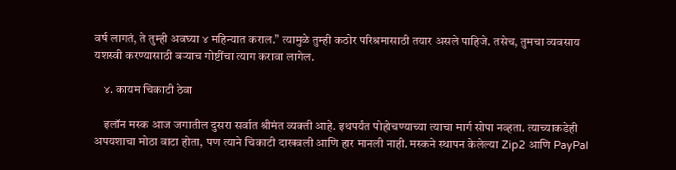वर्ष लागतं, ते तुम्ही अवघ्या ४ महिन्यात कराल.” त्यामुळे तुम्ही कठोर परिश्रमासाठी तयार असले पाहिजे. तसेच, तुमचा व्यवसाय यशस्वी करण्यासाठी बऱ्याच गोष्टींचा त्याग करावा लागेल.

    ४. कायम चिकाटी ठेवा

    इलॉन मस्क आज जगातील दुसरा सर्वात श्रीमंत व्यक्ती आहे. इथपर्यंत पोहोचण्याच्या त्याचा मार्ग सोपा नव्हता. त्याच्याकडेही अपयशाचा मोठा वाटा होता, पण त्याने चिकाटी दाखवली आणि हार मानली नाही. मस्कने स्थापन केलेल्या Zip2 आणि PayPal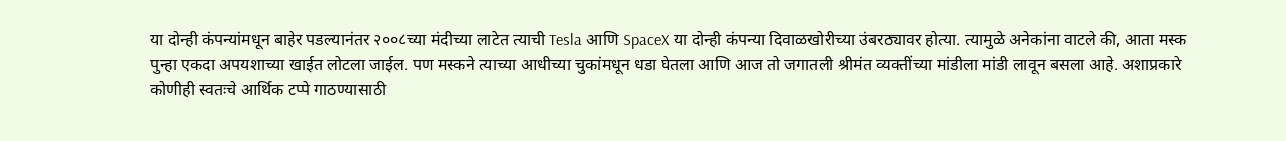या दोन्ही कंपन्यांमधून बाहेर पडल्यानंतर २००८च्या मंदीच्या लाटेत त्याची Tesla आणि SpaceX या दोन्ही कंपन्या दिवाळखोरीच्या उंबरठ्यावर होत्या. त्यामुळे अनेकांना वाटले की, आता मस्क पुन्हा एकदा अपयशाच्या खाईत लोटला जाईल. पण मस्कने त्याच्या आधीच्या चुकांमधून धडा घेतला आणि आज तो जगातली श्रीमंत व्यक्तींच्या मांडीला मांडी लावून बसला आहे. अशाप्रकारे कोणीही स्वतःचे आर्थिक टप्पे गाठण्यासाठी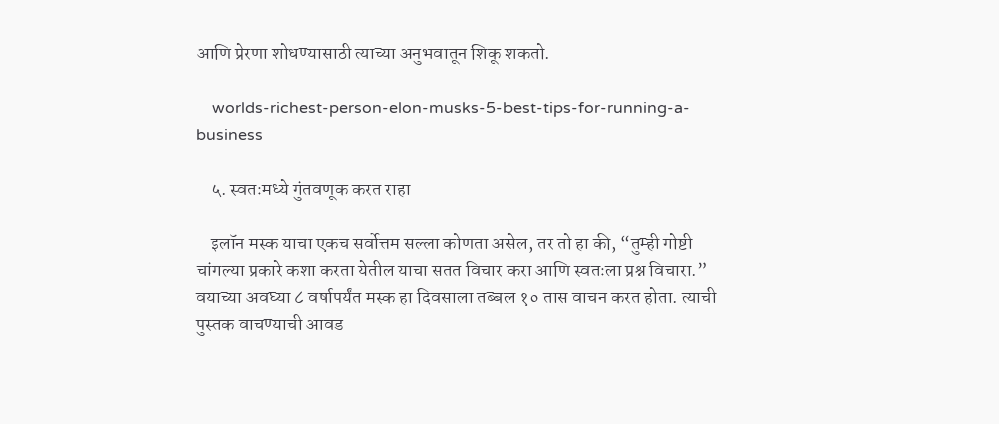आणि प्रेरणा शोधण्यासाठी त्याच्या अनुभवातून शिकू शकतो.

    worlds-richest-person-elon-musks-5-best-tips-for-running-a-business

    ५. स्वतःमध्ये गुंतवणूक करत राहा

    इलॉन मस्क याचा एकच सर्वोत्तम सल्ला कोणता असेल, तर तो हा की, “तुम्ही गोष्टी चांगल्या प्रकारे कशा करता येतील याचा सतत विचार करा आणि स्वतःला प्रश्न विचारा.” वयाच्या अवघ्या ८ वर्षापर्यंत मस्क हा दिवसाला तब्बल १० तास वाचन करत होता. त्याची पुस्तक वाचण्याची आवड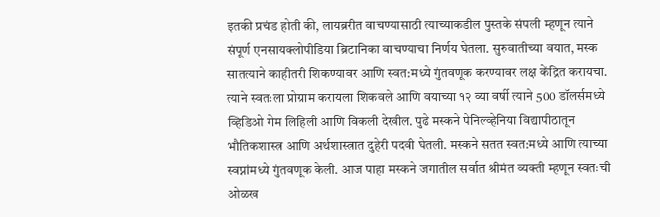इतकी प्रचंड होती की, लायब्ररीत वाचण्यासाठी त्याच्याकडील पुस्तके संपली म्हणून त्याने संपूर्ण एनसायक्लोपीडिया ब्रिटानिका वाचण्याचा निर्णय घेतला. सुरुवातीच्या वयात, मस्क सातत्याने काहीतरी शिकण्यावर आणि स्वत:मध्ये गुंतवणूक करण्यावर लक्ष केंद्रित करायचा. त्याने स्वतःला प्रोग्राम करायला शिकवले आणि वयाच्या १२ व्या वर्षी त्याने 500 डॉलर्समध्ये व्हिडिओ गेम लिहिली आणि विकली देखील. पुढे मस्कने पेनिल्व्हेनिया विद्यापीठातून भौतिकशास्त्र आणि अर्थशास्त्रात दुहेरी पदवी घेतली. मस्कने सतत स्वत:मध्ये आणि त्याच्या स्वप्नांमध्ये गुंतवणूक केली. आज पाहा मस्कने जगातील सर्वात श्रीमंत व्यक्ती म्हणून स्वतःची ओळख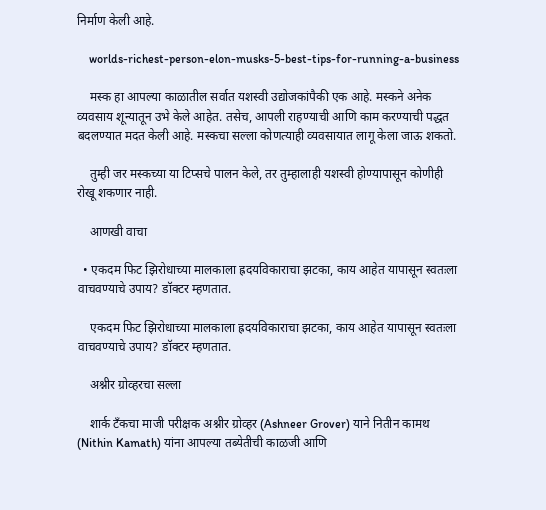निर्माण केली आहे.

    worlds-richest-person-elon-musks-5-best-tips-for-running-a-business

    मस्क हा आपल्या काळातील सर्वात यशस्वी उद्योजकांपैकी एक आहे. मस्कने अनेक व्यवसाय शून्यातून उभे केले आहेत. तसेच, आपली राहण्याची आणि काम करण्याची पद्धत बदलण्यात मदत केली आहे. मस्कचा सल्ला कोणत्याही व्यवसायात लागू केला जाऊ शकतो.

    तुम्ही जर मस्कच्या या टिप्सचे पालन केले, तर तुम्हालाही यशस्वी होण्यापासून कोणीही रोखू शकणार नाही.

    आणखी वाचा

  • एकदम फिट झिरोधाच्या मालकाला ह्रदयविकाराचा झटका, काय आहेत यापासून स्वतःला वाचवण्याचे उपाय? डॉक्टर म्हणतात.

    एकदम फिट झिरोधाच्या मालकाला ह्रदयविकाराचा झटका, काय आहेत यापासून स्वतःला वाचवण्याचे उपाय? डॉक्टर म्हणतात.

    अश्नीर ग्रोव्हरचा सल्ला

    शार्क टँकचा माजी परीक्षक अश्नीर ग्रोव्हर (Ashneer Grover) याने नितीन कामथ (Nithin Kamath) यांना आपल्या तब्येतीची काळजी आणि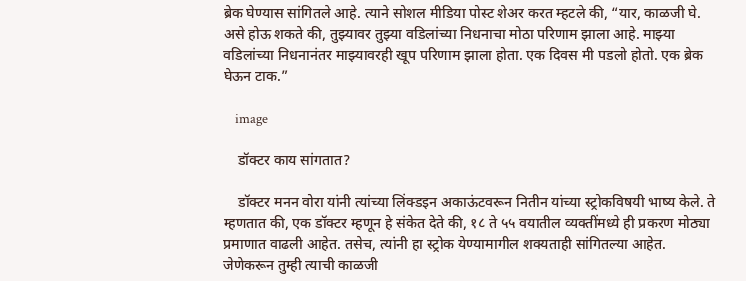ब्रेक घेण्यास सांगितले आहे. त्याने सोशल मीडिया पोस्ट शेअर करत म्हटले की, “यार, काळजी घे. असे होऊ शकते की, तुझ्यावर तुझ्या वडिलांच्या निधनाचा मोठा परिणाम झाला आहे. माझ्या वडिलांच्या निधनानंतर माझ्यावरही खूप परिणाम झाला होता. एक दिवस मी पडलो होतो. एक ब्रेक घेऊन टाक.”

    image

    डॉक्टर काय सांगतात?

    डॉक्टर मनन वोरा यांनी त्यांच्या लिंक्डइन अकाऊंटवरून नितीन यांच्या स्ट्रोकविषयी भाष्य केले. ते म्हणतात की, एक डॉक्टर म्हणून हे संकेत देते की, १८ ते ५५ वयातील व्यक्तींमध्ये ही प्रकरण मोठ्या प्रमाणात वाढली आहेत. तसेच, त्यांनी हा स्ट्रोक येण्यामागील शक्यताही सांगितल्या आहेत. जेणेकरून तुम्ही त्याची काळजी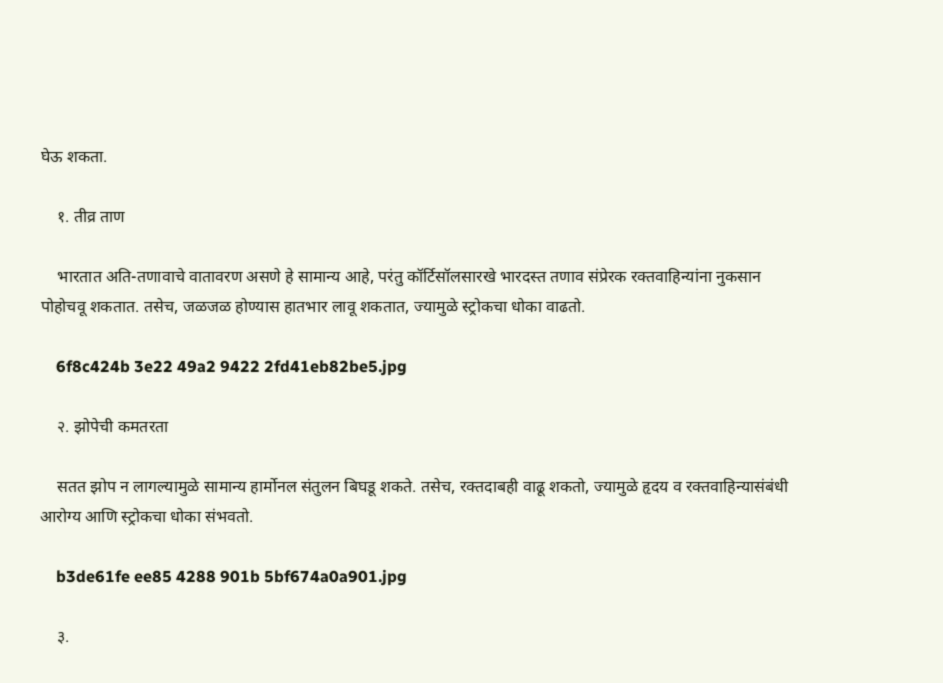घेऊ शकता.

    १. तीव्र ताण

    भारतात अति-तणावाचे वातावरण असणे हे सामान्य आहे, परंतु कॉर्टिसॉलसारखे भारदस्त तणाव संप्रेरक रक्तवाहिन्यांना नुकसान पोहोचवू शकतात. तसेच, जळजळ होण्यास हातभार लावू शकतात, ज्यामुळे स्ट्रोकचा धोका वाढतो.

    6f8c424b 3e22 49a2 9422 2fd41eb82be5.jpg

    २. झोपेची कमतरता

    सतत झोप न लागल्यामुळे सामान्य हार्मोनल संतुलन बिघडू शकते. तसेच, रक्तदाबही वाढू शकतो, ज्यामुळे हृदय व रक्तवाहिन्यासंबंधी आरोग्य आणि स्ट्रोकचा धोका संभवतो.

    b3de61fe ee85 4288 901b 5bf674a0a901.jpg

    ३.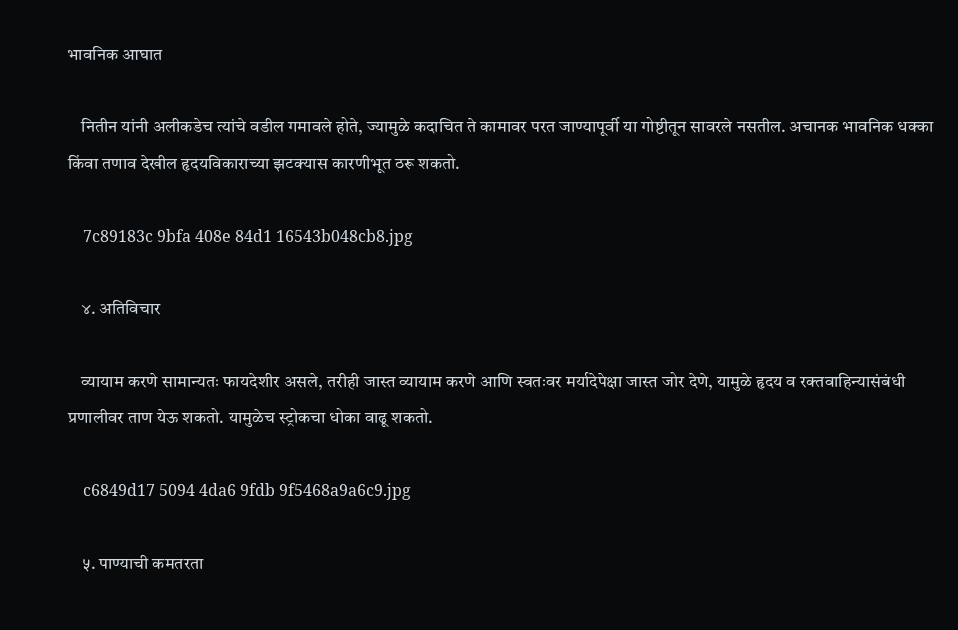भावनिक आघात

    नितीन यांनी अलीकडेच त्यांचे वडील गमावले होते, ज्यामुळे कदाचित ते कामावर परत जाण्यापूर्वी या गोष्टीतून सावरले नसतील. अचानक भावनिक धक्का किंवा तणाव देखील हृदयविकाराच्या झटक्यास कारणीभूत ठरू शकतो.

    7c89183c 9bfa 408e 84d1 16543b048cb8.jpg

    ४. अतिविचार

    व्यायाम करणे सामान्यतः फायदेशीर असले, तरीही जास्त व्यायाम करणे आणि स्वतःवर मर्यादेपेक्षा जास्त जोर देणे, यामुळे हृदय व रक्तवाहिन्यासंबंधी प्रणालीवर ताण येऊ शकतो. यामुळेच स्ट्रोकचा धोका वाढू शकतो.

    c6849d17 5094 4da6 9fdb 9f5468a9a6c9.jpg

    ५. पाण्याची कमतरता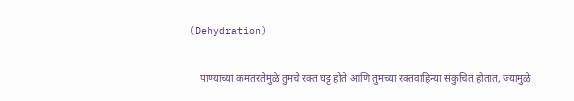(Dehydration)

    पाण्याच्या कमतरतेमुळे तुमचे रक्त घट्ट होते आणि तुमच्या रक्तवाहिन्या संकुचित होतात, ज्यामुळे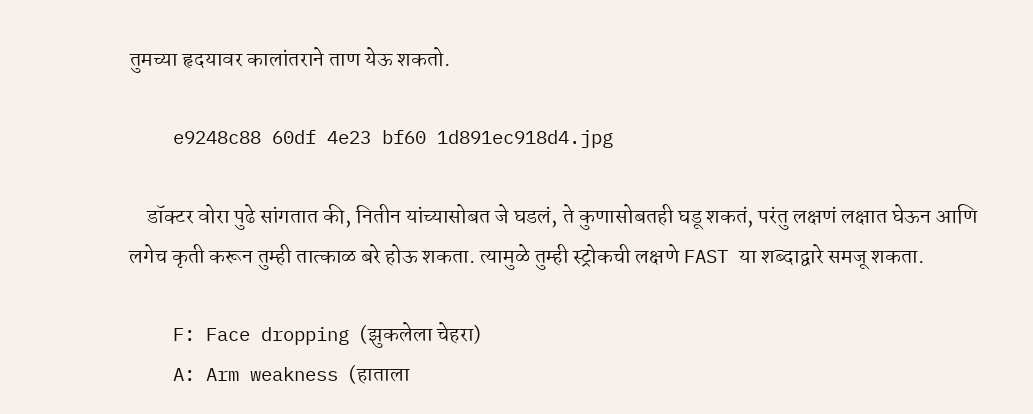तुमच्या हृदयावर कालांतराने ताण येऊ शकतो.

    e9248c88 60df 4e23 bf60 1d891ec918d4.jpg

    डॉक्टर वोरा पुढे सांगतात की, नितीन यांच्यासोबत जे घडलं, ते कुणासोबतही घडू शकतं, परंतु लक्षणं लक्षात घेऊन आणि लगेच कृती करून तुम्ही तात्काळ बरे होऊ शकता. त्यामुळे तुम्ही स्ट्रोकची लक्षणे FAST या शब्दाद्वारे समजू शकता.

    F: Face dropping (झुकलेला चेहरा)
    A: Arm weakness (हाताला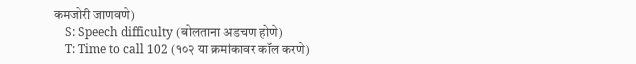कमजोरी जाणवणे)
    S: Speech difficulty (बोलताना अडचण होणे)
    T: Time to call 102 (१०२ या क्रमांकावर कॉल करणे)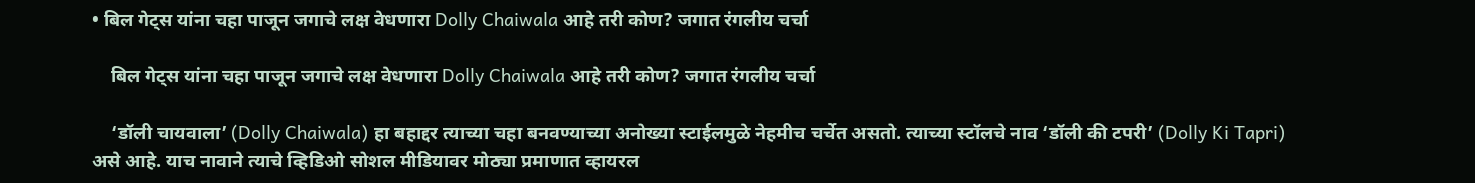• बिल गेट्स यांना चहा पाजून जगाचे लक्ष वेधणारा Dolly Chaiwala आहे तरी कोण? जगात रंगलीय चर्चा

    बिल गेट्स यांना चहा पाजून जगाचे लक्ष वेधणारा Dolly Chaiwala आहे तरी कोण? जगात रंगलीय चर्चा

    ‘डॉली चायवाला’ (Dolly Chaiwala) हा बहाद्दर त्याच्या चहा बनवण्याच्या अनोख्या स्टाईलमुळे नेहमीच चर्चेत असतो. त्याच्या स्टॉलचे नाव ‘डॉली की टपरी’ (Dolly Ki Tapri) असे आहे. याच नावाने त्याचे व्हिडिओ सोशल मीडियावर मोठ्या प्रमाणात व्हायरल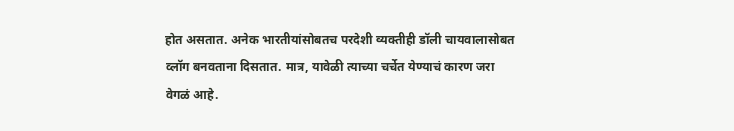होत असतात. अनेक भारतीयांसोबतच परदेशी व्यक्तीही डॉली चायवालासोबत व्लॉग बनवताना दिसतात. मात्र, यावेळी त्याच्या चर्चेत येण्याचं कारण जरा वेगळं आहे.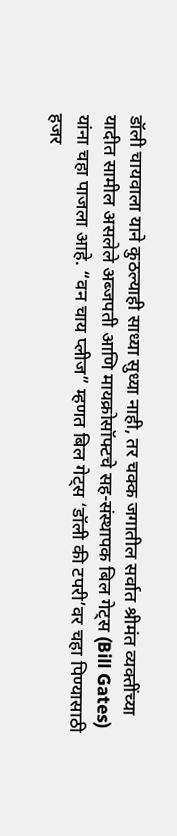डॉली चायवाला याने कुठल्याही साध्या सुध्या नाही, तर चक्क जगातील सर्वात श्रीमंत व्यक्तींच्या यादीत सामील असलेले अब्जपती आणि मायक्रोसॉफ्टचे सह-संस्थापक बिल गेट्स (Bill Gates) यांना चहा पाजला आहे. “वन चाय प्लीज” म्हणत बिल गेट्स ‘डॉली की टपरी’वर चहा पिण्यासाठी हजर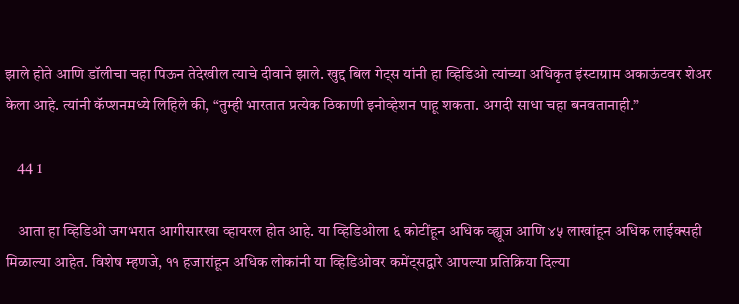झाले होते आणि डॉलीचा चहा पिऊन तेदेखील त्याचे दीवाने झाले. खुद्द बिल गेट्स यांनी हा व्हिडिओ त्यांच्या अधिकृत इंस्टाग्राम अकाऊंटवर शेअर केला आहे. त्यांनी कॅप्शनमध्ये लिहिले की, “तुम्ही भारतात प्रत्येक ठिकाणी इनोव्हेशन पाहू शकता. अगदी साधा चहा बनवतानाही.”

    44 1

    आता हा व्हिडिओ जगभरात आगीसारखा व्हायरल होत आहे. या व्हिडिओला ६ कोटींहून अधिक व्ह्यूज आणि ४५ लाखांहून अधिक लाईक्सही मिळाल्या आहेत. विशेष म्हणजे, ११ हजारांहून अधिक लोकांनी या व्हिडिओवर कमेंट्सद्वारे आपल्या प्रतिक्रिया दिल्या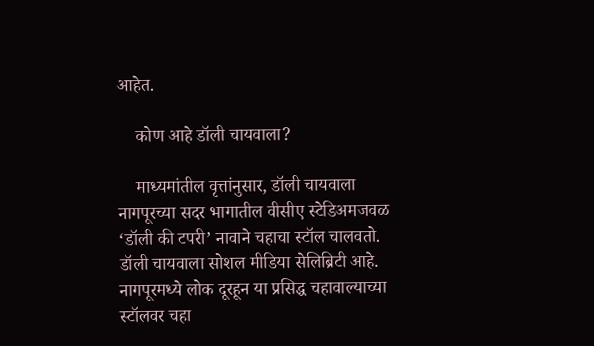आहेत.

    कोण आहे डॉली चायवाला?

    माध्यमांतील वृत्तांनुसार, डॉली चायवाला नागपूरच्या सदर भागातील वीसीए स्टेडिअमजवळ ‘डॉली की टपरी’ नावाने चहाचा स्टॉल चालवतो. डॉली चायवाला सोशल मीडिया सेलिब्रिटी आहे. नागपूरमध्ये लोक दूरहून या प्रसिद्ध चहावाल्याच्या स्टॉलवर चहा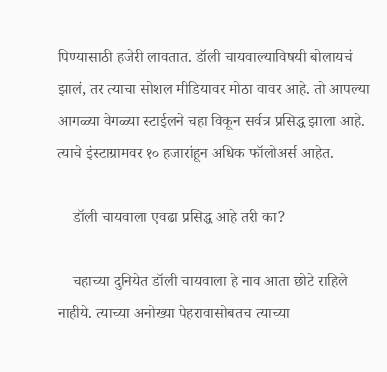पिण्यासाठी हजेरी लावतात. डॉली चायवाल्याविषयी बोलायचं झालं, तर त्याचा सोशल मीडियावर मोठा वावर आहे. तो आपल्या आगळ्या वेगळ्या स्टाईलने चहा विकून सर्वत्र प्रसिद्ध झाला आहे. त्याचे इंस्टाग्रामवर १० हजारांहून अधिक फॉलोअर्स आहेत.

    डॉली चायवाला एवढा प्रसिद्ध आहे तरी का?

    चहाच्या दुनियेत डॉली चायवाला हे नाव आता छोटे राहिले नाहीये. त्याच्या अनोख्या पेहरावासोबतच त्याच्या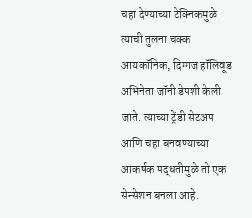चहा देण्याच्या टेक्निकमुळे त्याची तुलना चक्क आयकॉनिक, दिग्गज हॉलिवूड अभिनेता जॉनी डेपशी केली जाते. त्याच्या ट्रेंडी सेटअप आणि चहा बनवण्याच्या आकर्षक पद्धतीमुळे तो एक सेन्सेशन बनला आहे.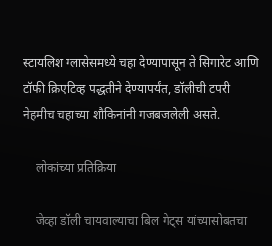स्टायलिश ग्लासेसमध्ये चहा देण्यापासून ते सिगारेट आणि टॉफी क्रिएटिव्ह पद्धतीने देण्यापर्यंत, डॉलीची टपरी नेहमीच चहाच्या शौकिनांनी गजबजलेली असते.

    लोकांच्या प्रतिक्रिया

    जेव्हा डॉली चायवाल्याचा बिल गेट्स यांच्यासोबतचा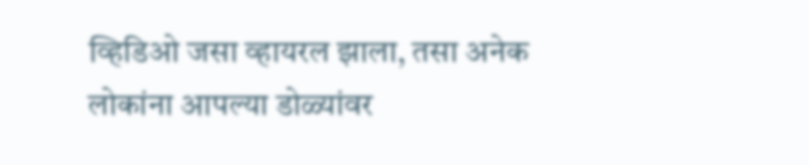व्हिडिओ जसा व्हायरल झाला, तसा अनेक लोकांना आपल्या डोळ्यांवर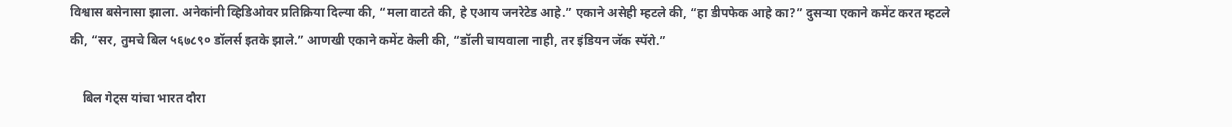विश्वास बसेनासा झाला. अनेकांनी व्हिडिओवर प्रतिक्रिया दिल्या की, “मला वाटते की, हे एआय जनरेटेड आहे.” एकाने असेही म्हटले की, “हा डीपफेक आहे का?” दुसऱ्या एकाने कमेंट करत म्हटले की, “सर, तुमचे बिल ५६७८९० डॉलर्स इतके झाले.” आणखी एकाने कमेंट केली की, “डॉली चायवाला नाही, तर इंडियन जॅक स्पॅरो.”

    बिल गेट्स यांचा भारत दौरा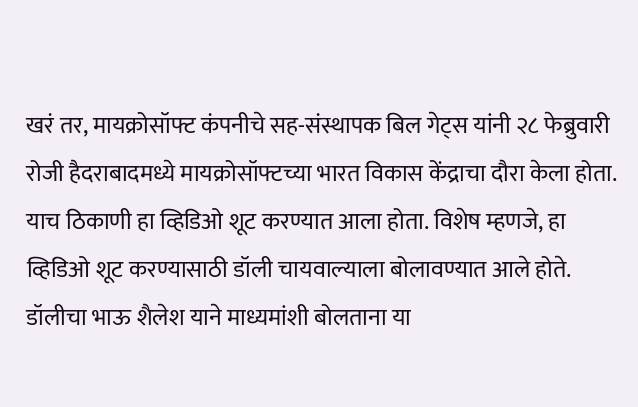खरं तर, मायक्रोसॉफ्ट कंपनीचे सह-संस्थापक बिल गेट्स यांनी २८ फेब्रुवारी रोजी हैदराबादमध्ये मायक्रोसॉफ्टच्या भारत विकास केंद्राचा दौरा केला होता. याच ठिकाणी हा व्हिडिओ शूट करण्यात आला होता. विशेष म्हणजे, हा व्हिडिओ शूट करण्यासाठी डॉली चायवाल्याला बोलावण्यात आले होते. डॉलीचा भाऊ शैलेश याने माध्यमांशी बोलताना या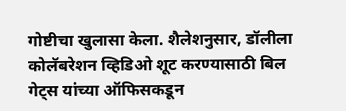गोष्टीचा खुलासा केला. शैलेशनुसार, डॉलीला कोलॅबरेशन व्हिडिओ शूट करण्यासाठी बिल गेट्स यांच्या ऑफिसकडून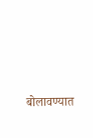बोलावण्यात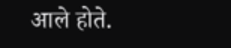आले होते.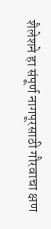शैलेशने हा संपूर्ण नागपूरसाठी गौरवाचा क्षण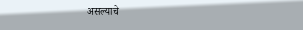असल्याचे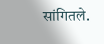सांगितले.